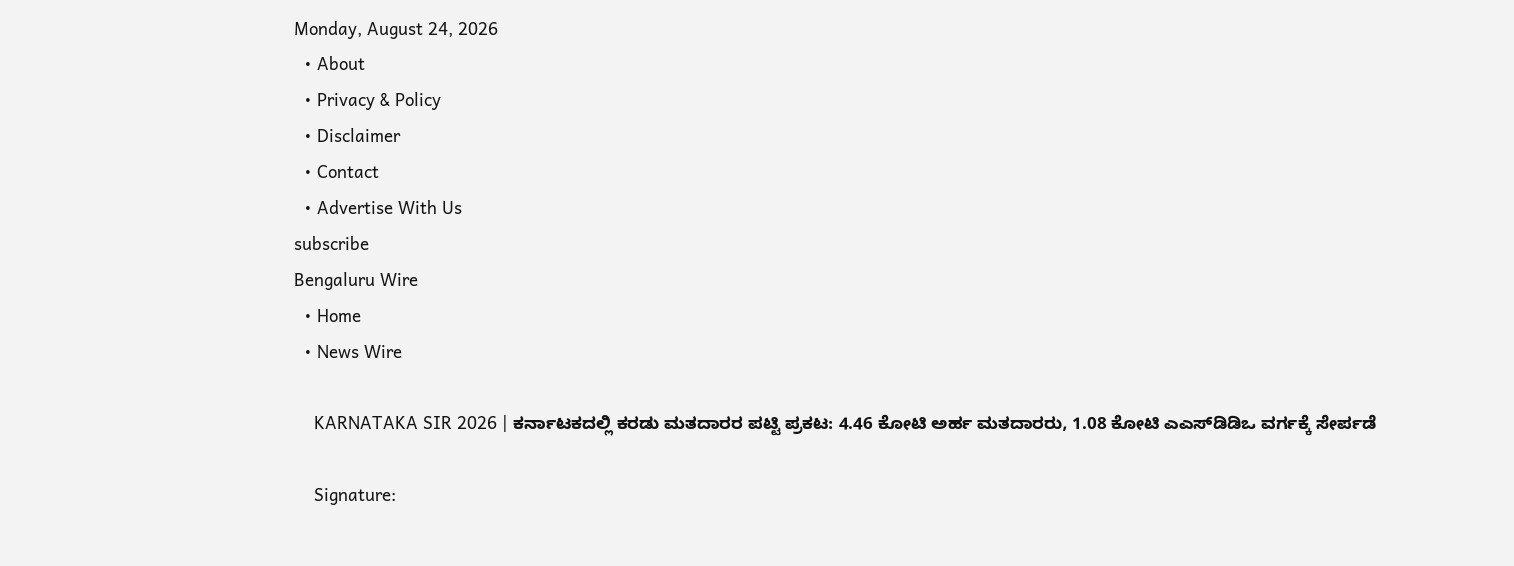Monday, August 24, 2026
  • About
  • Privacy & Policy
  • Disclaimer
  • Contact
  • Advertise With Us
subscribe
Bengaluru Wire
  • Home
  • News Wire

    KARNATAKA SIR 2026 | ಕರ್ನಾಟಕದಲ್ಲಿ ಕರಡು ಮತದಾರರ ಪಟ್ಟಿ ಪ್ರಕಟ: 4.46 ಕೋಟಿ ಅರ್ಹ ಮತದಾರರು, 1.08 ಕೋಟಿ ಎಎಸ್‌ಡಿಡಿಒ ವರ್ಗಕ್ಕೆ ಸೇರ್ಪಡೆ

    Signature: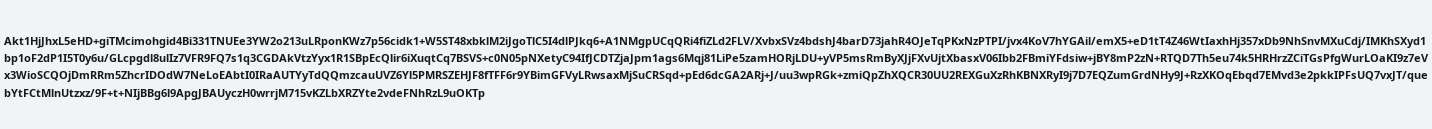Akt1HjJhxL5eHD+giTMcimohgid4Bi331TNUEe3YW2o213uLRponKWz7p56cidk1+W5ST48xbklM2iJgoTlC5I4dlPJkq6+A1NMgpUCqQRi4fiZLd2FLV/XvbxSVz4bdshJ4barD73jahR4OJeTqPKxNzPTPI/jvx4KoV7hYGAil/emX5+eD1tT4Z46WtIaxhHj357xDb9NhSnvMXuCdj/IMKhSXyd1bp1oF2dP1I5T0y6u/GLcpgdl8ulIz7VFR9FQ7s1q3CGDAkVtzYyx1R1SBpEcQlir6iXuqtCq7BSVS+c0N05pNXetyC94IfJCDTZjaJpm1ags6Mqj81LiPe5zamHORjLDU+yVP5msRmByXJjFXvUjtXbasxV06Ibb2FBmiYFdsiw+jBY8mP2zN+RTQD7Th5eu74k5HRHrzZCiTGsPfgWurLOaKI9z7eVx3WioSCQOjDmRRm5ZhcrIDOdW7NeLoEAbtI0IRaAUTYyTdQQmzcauUVZ6Yl5PMRSZEHJF8fTFF6r9YBimGFVyLRwsaxMjSuCRSqd+pEd6dcGA2ARj+J/uu3wpRGk+zmiQpZhXQCR30UU2REXGuXzRhKBNXRyI9j7D7EQZumGrdNHy9J+RzXKOqEbqd7EMvd3e2pkkIPFsUQ7vxJT/quebYtFCtMlnUtzxz/9F+t+NIjBBg6l9ApgJBAUyczH0wrrjM715vKZLbXRZYte2vdeFNhRzL9uOKTp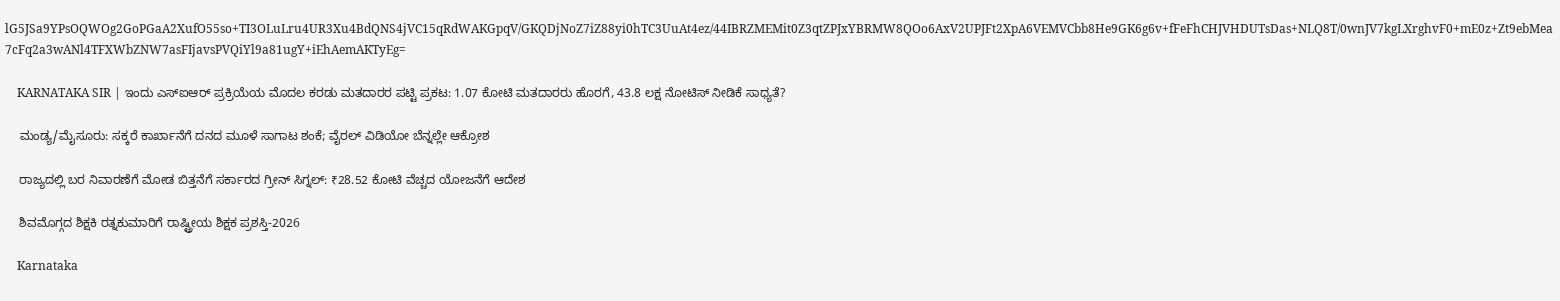lG5JSa9YPsOQWOg2GoPGaA2XufO55so+TI3OLuLru4UR3Xu4BdQNS4jVC15qRdWAKGpqV/GKQDjNoZ7iZ88yi0hTC3UuAt4ez/44IBRZMEMit0Z3qtZPJxYBRMW8QOo6AxV2UPJFt2XpA6VEMVCbb8He9GK6g6v+fFeFhCHJVHDUTsDas+NLQ8T/0wnJV7kgLXrghvF0+mE0z+Zt9ebMea7cFq2a3wANl4TFXWbZNW7asFIjavsPVQiYl9a81ugY+iEhAemAKTyEg=

    KARNATAKA SIR | ಇಂದು ಎಸ್ಐಆರ್ ಪ್ರಕ್ರಿಯೆಯ ಮೊದಲ ಕರಡು ಮತದಾರರ ಪಟ್ಟಿ ಪ್ರಕಟ: 1.07 ಕೋಟಿ ಮತದಾರರು ಹೊರಗೆ, 43.8 ಲಕ್ಷ ನೋಟಿಸ್ ನೀಡಿಕೆ ಸಾಧ್ಯತೆ?

    ಮಂಡ್ಯ/ಮೈಸೂರು: ಸಕ್ಕರೆ ಕಾರ್ಖಾನೆಗೆ ದನದ ಮೂಳೆ ಸಾಗಾಟ ಶಂಕೆ; ವೈರಲ್ ವಿಡಿಯೋ ಬೆನ್ನಲ್ಲೇ ಆಕ್ರೋಶ

    ರಾಜ್ಯದಲ್ಲಿ ಬರ ನಿವಾರಣೆಗೆ ಮೋಡ ಬಿತ್ತನೆಗೆ ಸರ್ಕಾರದ ಗ್ರೀನ್ ಸಿಗ್ನಲ್: ₹28.52 ಕೋಟಿ ವೆಚ್ಚದ ಯೋಜನೆಗೆ ಆದೇಶ

    ಶಿವಮೊಗ್ಗದ ಶಿಕ್ಷಕಿ ರತ್ನಕುಮಾರಿಗೆ ರಾಷ್ಟ್ರೀಯ ಶಿಕ್ಷಕ ಪ್ರಶಸ್ತಿ-2026

    Karnataka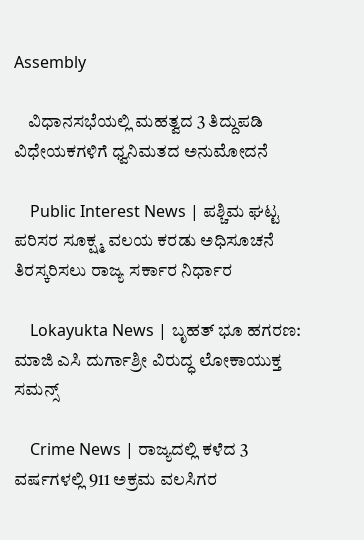Assembly

    ವಿಧಾನಸಭೆಯಲ್ಲಿ ಮಹತ್ವದ 3 ತಿದ್ದುಪಡಿ ವಿಧೇಯಕಗಳಿಗೆ ಧ್ವನಿಮತದ ಅನುಮೋದನೆ

    Public Interest News | ಪಶ್ಚಿಮ ಘಟ್ಟ ಪರಿಸರ ಸೂಕ್ಷ್ಮ ವಲಯ ಕರಡು ಅಧಿಸೂಚನೆ ತಿರಸ್ಕರಿಸಲು ರಾಜ್ಯ ಸರ್ಕಾರ ನಿರ್ಧಾರ

    Lokayukta News | ಬೃಹತ್ ಭೂ ಹಗರಣ: ಮಾಜಿ ಎಸಿ ದುರ್ಗಾಶ್ರೀ ವಿರುದ್ಧ ಲೋಕಾಯುಕ್ತ ಸಮನ್ಸ್

    Crime News | ರಾಜ್ಯದಲ್ಲಿ ಕಳೆದ 3 ವರ್ಷಗಳಲ್ಲಿ 911 ಅಕ್ರಮ ವಲಸಿಗರ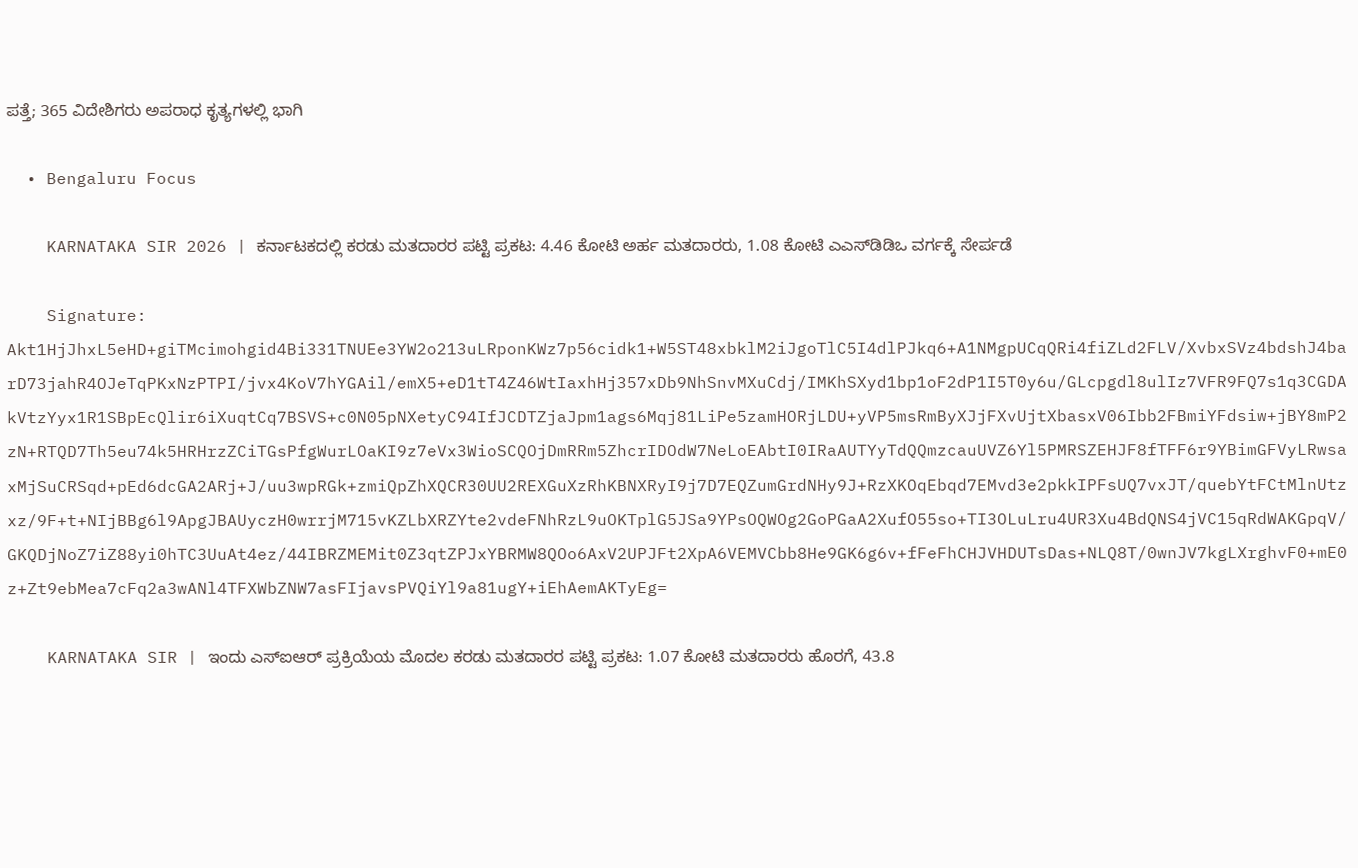ಪತ್ತೆ; 365 ವಿದೇಶಿಗರು ಅಪರಾಧ ಕೃತ್ಯಗಳಲ್ಲಿ ಭಾಗಿ

  • Bengaluru Focus

    KARNATAKA SIR 2026 | ಕರ್ನಾಟಕದಲ್ಲಿ ಕರಡು ಮತದಾರರ ಪಟ್ಟಿ ಪ್ರಕಟ: 4.46 ಕೋಟಿ ಅರ್ಹ ಮತದಾರರು, 1.08 ಕೋಟಿ ಎಎಸ್‌ಡಿಡಿಒ ವರ್ಗಕ್ಕೆ ಸೇರ್ಪಡೆ

    Signature: Akt1HjJhxL5eHD+giTMcimohgid4Bi331TNUEe3YW2o213uLRponKWz7p56cidk1+W5ST48xbklM2iJgoTlC5I4dlPJkq6+A1NMgpUCqQRi4fiZLd2FLV/XvbxSVz4bdshJ4barD73jahR4OJeTqPKxNzPTPI/jvx4KoV7hYGAil/emX5+eD1tT4Z46WtIaxhHj357xDb9NhSnvMXuCdj/IMKhSXyd1bp1oF2dP1I5T0y6u/GLcpgdl8ulIz7VFR9FQ7s1q3CGDAkVtzYyx1R1SBpEcQlir6iXuqtCq7BSVS+c0N05pNXetyC94IfJCDTZjaJpm1ags6Mqj81LiPe5zamHORjLDU+yVP5msRmByXJjFXvUjtXbasxV06Ibb2FBmiYFdsiw+jBY8mP2zN+RTQD7Th5eu74k5HRHrzZCiTGsPfgWurLOaKI9z7eVx3WioSCQOjDmRRm5ZhcrIDOdW7NeLoEAbtI0IRaAUTYyTdQQmzcauUVZ6Yl5PMRSZEHJF8fTFF6r9YBimGFVyLRwsaxMjSuCRSqd+pEd6dcGA2ARj+J/uu3wpRGk+zmiQpZhXQCR30UU2REXGuXzRhKBNXRyI9j7D7EQZumGrdNHy9J+RzXKOqEbqd7EMvd3e2pkkIPFsUQ7vxJT/quebYtFCtMlnUtzxz/9F+t+NIjBBg6l9ApgJBAUyczH0wrrjM715vKZLbXRZYte2vdeFNhRzL9uOKTplG5JSa9YPsOQWOg2GoPGaA2XufO55so+TI3OLuLru4UR3Xu4BdQNS4jVC15qRdWAKGpqV/GKQDjNoZ7iZ88yi0hTC3UuAt4ez/44IBRZMEMit0Z3qtZPJxYBRMW8QOo6AxV2UPJFt2XpA6VEMVCbb8He9GK6g6v+fFeFhCHJVHDUTsDas+NLQ8T/0wnJV7kgLXrghvF0+mE0z+Zt9ebMea7cFq2a3wANl4TFXWbZNW7asFIjavsPVQiYl9a81ugY+iEhAemAKTyEg=

    KARNATAKA SIR | ಇಂದು ಎಸ್ಐಆರ್ ಪ್ರಕ್ರಿಯೆಯ ಮೊದಲ ಕರಡು ಮತದಾರರ ಪಟ್ಟಿ ಪ್ರಕಟ: 1.07 ಕೋಟಿ ಮತದಾರರು ಹೊರಗೆ, 43.8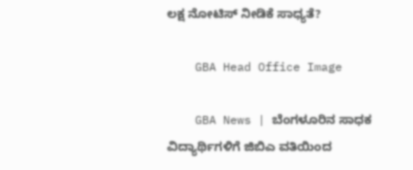ಲಕ್ಷ ನೋಟಿಸ್ ನೀಡಿಕೆ ಸಾಧ್ಯತೆ?

    GBA Head Office Image

    GBA News | ಬೆಂಗಳೂರಿನ ಸಾಧಕ ವಿದ್ಯಾರ್ಥಿಗಳಿಗೆ ಜಿಬಿಎ ವತಿಯಿಂದ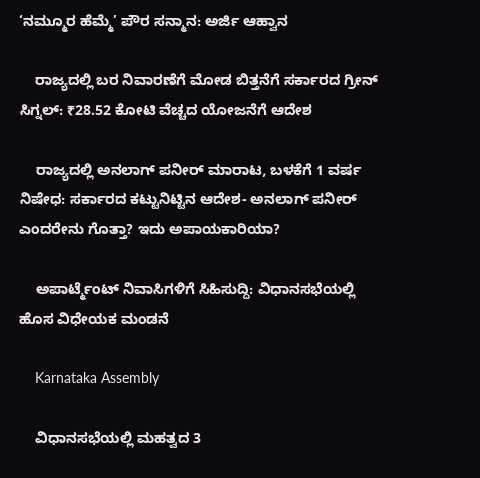‘ನಮ್ಮೂರ ಹೆಮ್ಮೆ’ ಪೌರ ಸನ್ಮಾನ: ಅರ್ಜಿ ಆಹ್ವಾನ

    ರಾಜ್ಯದಲ್ಲಿ ಬರ ನಿವಾರಣೆಗೆ ಮೋಡ ಬಿತ್ತನೆಗೆ ಸರ್ಕಾರದ ಗ್ರೀನ್ ಸಿಗ್ನಲ್: ₹28.52 ಕೋಟಿ ವೆಚ್ಚದ ಯೋಜನೆಗೆ ಆದೇಶ

    ರಾಜ್ಯದಲ್ಲಿ ಅನಲಾಗ್ ಪನೀರ್ ಮಾರಾಟ, ಬಳಕೆಗೆ 1 ವರ್ಷ ನಿಷೇಧ: ಸರ್ಕಾರದ ಕಟ್ಟುನಿಟ್ಟಿನ ಆದೇಶ- ಅನಲಾಗ್ ಪನೀರ್ ಎಂದರೇನು ಗೊತ್ತಾ? ಇದು ಅಪಾಯಕಾರಿಯಾ?

    ಅಪಾರ್ಟ್ಮೆಂಟ್ ನಿವಾಸಿಗಳಿಗೆ ಸಿಹಿಸುದ್ದಿ: ವಿಧಾನಸಭೆಯಲ್ಲಿ ಹೊಸ ವಿಧೇಯಕ ಮಂಡನೆ

    Karnataka Assembly

    ವಿಧಾನಸಭೆಯಲ್ಲಿ ಮಹತ್ವದ 3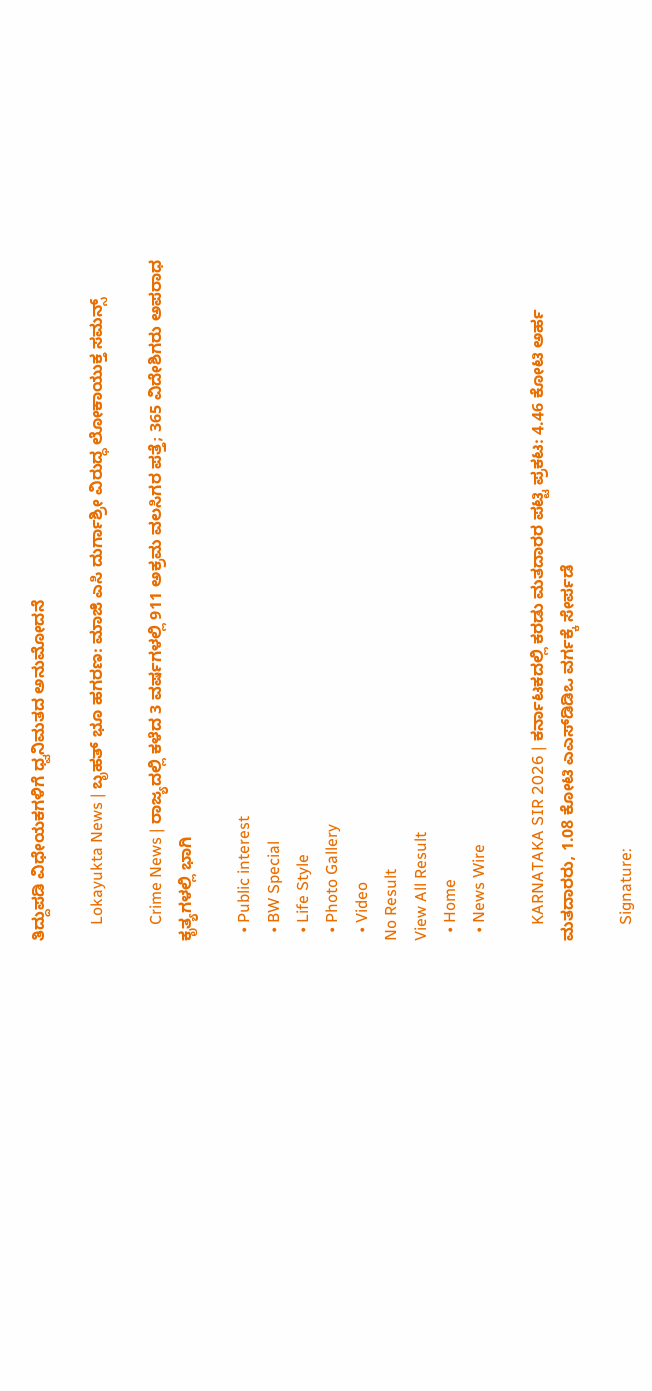ತಿದ್ದುಪಡಿ ವಿಧೇಯಕಗಳಿಗೆ ಧ್ವನಿಮತದ ಅನುಮೋದನೆ

    Lokayukta News | ಬೃಹತ್ ಭೂ ಹಗರಣ: ಮಾಜಿ ಎಸಿ ದುರ್ಗಾಶ್ರೀ ವಿರುದ್ಧ ಲೋಕಾಯುಕ್ತ ಸಮನ್ಸ್

    Crime News | ರಾಜ್ಯದಲ್ಲಿ ಕಳೆದ 3 ವರ್ಷಗಳಲ್ಲಿ 911 ಅಕ್ರಮ ವಲಸಿಗರ ಪತ್ತೆ; 365 ವಿದೇಶಿಗರು ಅಪರಾಧ ಕೃತ್ಯಗಳಲ್ಲಿ ಭಾಗಿ

  • Public interest
  • BW Special
  • Life Style
  • Photo Gallery
  • Video
No Result
View All Result
  • Home
  • News Wire

    KARNATAKA SIR 2026 | ಕರ್ನಾಟಕದಲ್ಲಿ ಕರಡು ಮತದಾರರ ಪಟ್ಟಿ ಪ್ರಕಟ: 4.46 ಕೋಟಿ ಅರ್ಹ ಮತದಾರರು, 1.08 ಕೋಟಿ ಎಎಸ್‌ಡಿಡಿಒ ವರ್ಗಕ್ಕೆ ಸೇರ್ಪಡೆ

    Signature: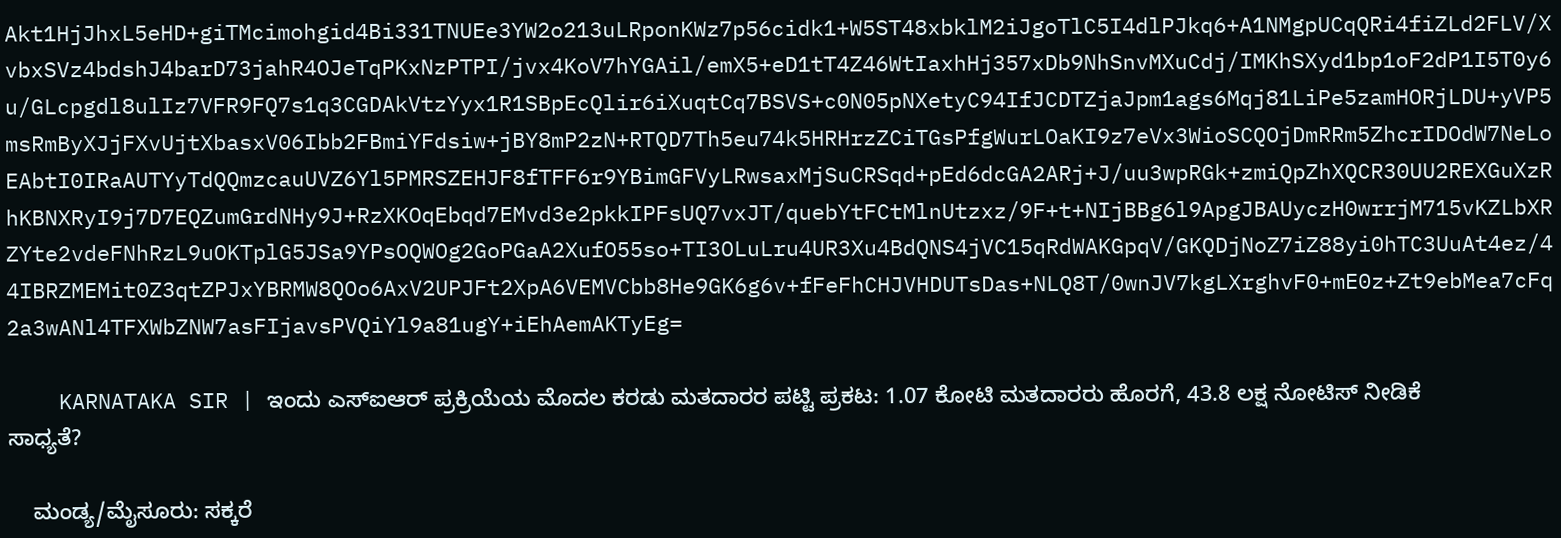Akt1HjJhxL5eHD+giTMcimohgid4Bi331TNUEe3YW2o213uLRponKWz7p56cidk1+W5ST48xbklM2iJgoTlC5I4dlPJkq6+A1NMgpUCqQRi4fiZLd2FLV/XvbxSVz4bdshJ4barD73jahR4OJeTqPKxNzPTPI/jvx4KoV7hYGAil/emX5+eD1tT4Z46WtIaxhHj357xDb9NhSnvMXuCdj/IMKhSXyd1bp1oF2dP1I5T0y6u/GLcpgdl8ulIz7VFR9FQ7s1q3CGDAkVtzYyx1R1SBpEcQlir6iXuqtCq7BSVS+c0N05pNXetyC94IfJCDTZjaJpm1ags6Mqj81LiPe5zamHORjLDU+yVP5msRmByXJjFXvUjtXbasxV06Ibb2FBmiYFdsiw+jBY8mP2zN+RTQD7Th5eu74k5HRHrzZCiTGsPfgWurLOaKI9z7eVx3WioSCQOjDmRRm5ZhcrIDOdW7NeLoEAbtI0IRaAUTYyTdQQmzcauUVZ6Yl5PMRSZEHJF8fTFF6r9YBimGFVyLRwsaxMjSuCRSqd+pEd6dcGA2ARj+J/uu3wpRGk+zmiQpZhXQCR30UU2REXGuXzRhKBNXRyI9j7D7EQZumGrdNHy9J+RzXKOqEbqd7EMvd3e2pkkIPFsUQ7vxJT/quebYtFCtMlnUtzxz/9F+t+NIjBBg6l9ApgJBAUyczH0wrrjM715vKZLbXRZYte2vdeFNhRzL9uOKTplG5JSa9YPsOQWOg2GoPGaA2XufO55so+TI3OLuLru4UR3Xu4BdQNS4jVC15qRdWAKGpqV/GKQDjNoZ7iZ88yi0hTC3UuAt4ez/44IBRZMEMit0Z3qtZPJxYBRMW8QOo6AxV2UPJFt2XpA6VEMVCbb8He9GK6g6v+fFeFhCHJVHDUTsDas+NLQ8T/0wnJV7kgLXrghvF0+mE0z+Zt9ebMea7cFq2a3wANl4TFXWbZNW7asFIjavsPVQiYl9a81ugY+iEhAemAKTyEg=

    KARNATAKA SIR | ಇಂದು ಎಸ್ಐಆರ್ ಪ್ರಕ್ರಿಯೆಯ ಮೊದಲ ಕರಡು ಮತದಾರರ ಪಟ್ಟಿ ಪ್ರಕಟ: 1.07 ಕೋಟಿ ಮತದಾರರು ಹೊರಗೆ, 43.8 ಲಕ್ಷ ನೋಟಿಸ್ ನೀಡಿಕೆ ಸಾಧ್ಯತೆ?

    ಮಂಡ್ಯ/ಮೈಸೂರು: ಸಕ್ಕರೆ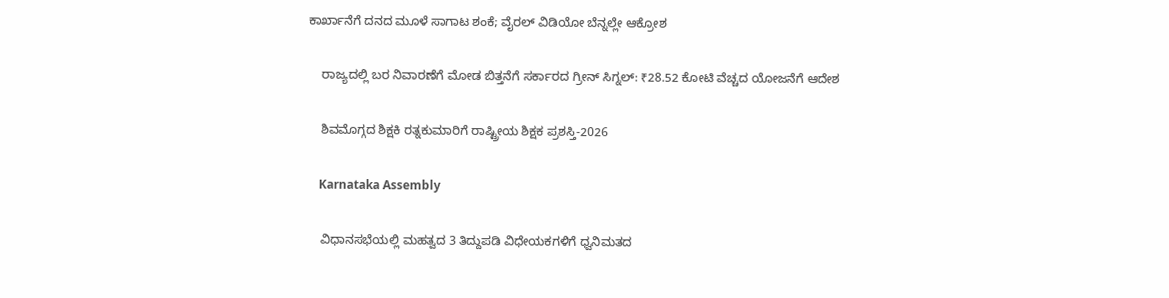ಕಾರ್ಖಾನೆಗೆ ದನದ ಮೂಳೆ ಸಾಗಾಟ ಶಂಕೆ; ವೈರಲ್ ವಿಡಿಯೋ ಬೆನ್ನಲ್ಲೇ ಆಕ್ರೋಶ

    ರಾಜ್ಯದಲ್ಲಿ ಬರ ನಿವಾರಣೆಗೆ ಮೋಡ ಬಿತ್ತನೆಗೆ ಸರ್ಕಾರದ ಗ್ರೀನ್ ಸಿಗ್ನಲ್: ₹28.52 ಕೋಟಿ ವೆಚ್ಚದ ಯೋಜನೆಗೆ ಆದೇಶ

    ಶಿವಮೊಗ್ಗದ ಶಿಕ್ಷಕಿ ರತ್ನಕುಮಾರಿಗೆ ರಾಷ್ಟ್ರೀಯ ಶಿಕ್ಷಕ ಪ್ರಶಸ್ತಿ-2026

    Karnataka Assembly

    ವಿಧಾನಸಭೆಯಲ್ಲಿ ಮಹತ್ವದ 3 ತಿದ್ದುಪಡಿ ವಿಧೇಯಕಗಳಿಗೆ ಧ್ವನಿಮತದ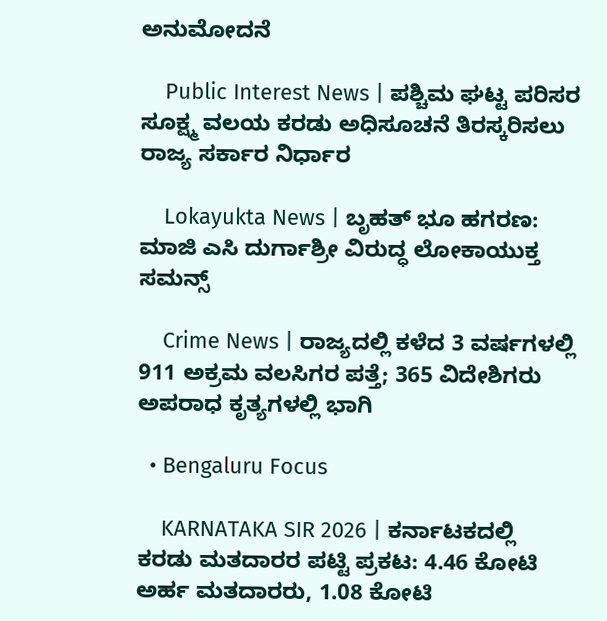ಅನುಮೋದನೆ

    Public Interest News | ಪಶ್ಚಿಮ ಘಟ್ಟ ಪರಿಸರ ಸೂಕ್ಷ್ಮ ವಲಯ ಕರಡು ಅಧಿಸೂಚನೆ ತಿರಸ್ಕರಿಸಲು ರಾಜ್ಯ ಸರ್ಕಾರ ನಿರ್ಧಾರ

    Lokayukta News | ಬೃಹತ್ ಭೂ ಹಗರಣ: ಮಾಜಿ ಎಸಿ ದುರ್ಗಾಶ್ರೀ ವಿರುದ್ಧ ಲೋಕಾಯುಕ್ತ ಸಮನ್ಸ್

    Crime News | ರಾಜ್ಯದಲ್ಲಿ ಕಳೆದ 3 ವರ್ಷಗಳಲ್ಲಿ 911 ಅಕ್ರಮ ವಲಸಿಗರ ಪತ್ತೆ; 365 ವಿದೇಶಿಗರು ಅಪರಾಧ ಕೃತ್ಯಗಳಲ್ಲಿ ಭಾಗಿ

  • Bengaluru Focus

    KARNATAKA SIR 2026 | ಕರ್ನಾಟಕದಲ್ಲಿ ಕರಡು ಮತದಾರರ ಪಟ್ಟಿ ಪ್ರಕಟ: 4.46 ಕೋಟಿ ಅರ್ಹ ಮತದಾರರು, 1.08 ಕೋಟಿ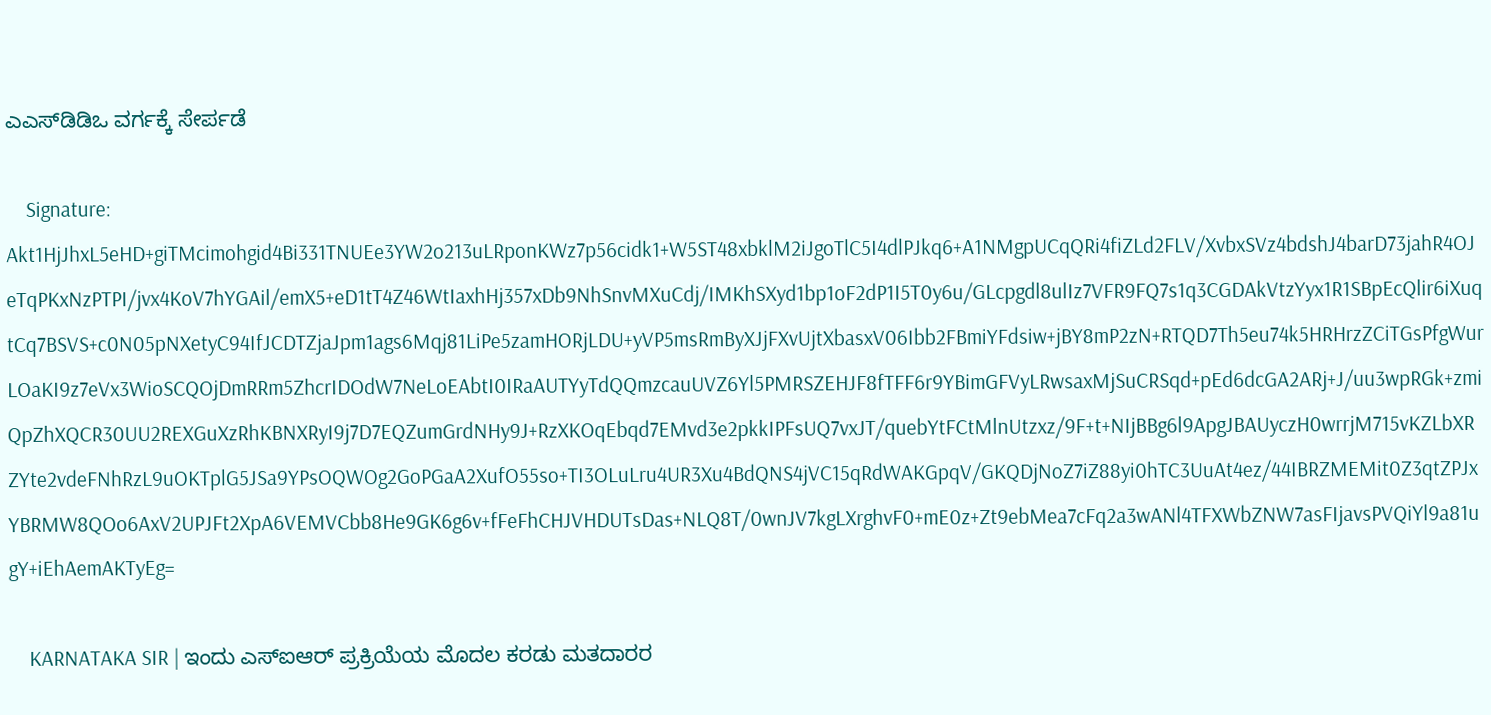ಎಎಸ್‌ಡಿಡಿಒ ವರ್ಗಕ್ಕೆ ಸೇರ್ಪಡೆ

    Signature: Akt1HjJhxL5eHD+giTMcimohgid4Bi331TNUEe3YW2o213uLRponKWz7p56cidk1+W5ST48xbklM2iJgoTlC5I4dlPJkq6+A1NMgpUCqQRi4fiZLd2FLV/XvbxSVz4bdshJ4barD73jahR4OJeTqPKxNzPTPI/jvx4KoV7hYGAil/emX5+eD1tT4Z46WtIaxhHj357xDb9NhSnvMXuCdj/IMKhSXyd1bp1oF2dP1I5T0y6u/GLcpgdl8ulIz7VFR9FQ7s1q3CGDAkVtzYyx1R1SBpEcQlir6iXuqtCq7BSVS+c0N05pNXetyC94IfJCDTZjaJpm1ags6Mqj81LiPe5zamHORjLDU+yVP5msRmByXJjFXvUjtXbasxV06Ibb2FBmiYFdsiw+jBY8mP2zN+RTQD7Th5eu74k5HRHrzZCiTGsPfgWurLOaKI9z7eVx3WioSCQOjDmRRm5ZhcrIDOdW7NeLoEAbtI0IRaAUTYyTdQQmzcauUVZ6Yl5PMRSZEHJF8fTFF6r9YBimGFVyLRwsaxMjSuCRSqd+pEd6dcGA2ARj+J/uu3wpRGk+zmiQpZhXQCR30UU2REXGuXzRhKBNXRyI9j7D7EQZumGrdNHy9J+RzXKOqEbqd7EMvd3e2pkkIPFsUQ7vxJT/quebYtFCtMlnUtzxz/9F+t+NIjBBg6l9ApgJBAUyczH0wrrjM715vKZLbXRZYte2vdeFNhRzL9uOKTplG5JSa9YPsOQWOg2GoPGaA2XufO55so+TI3OLuLru4UR3Xu4BdQNS4jVC15qRdWAKGpqV/GKQDjNoZ7iZ88yi0hTC3UuAt4ez/44IBRZMEMit0Z3qtZPJxYBRMW8QOo6AxV2UPJFt2XpA6VEMVCbb8He9GK6g6v+fFeFhCHJVHDUTsDas+NLQ8T/0wnJV7kgLXrghvF0+mE0z+Zt9ebMea7cFq2a3wANl4TFXWbZNW7asFIjavsPVQiYl9a81ugY+iEhAemAKTyEg=

    KARNATAKA SIR | ಇಂದು ಎಸ್ಐಆರ್ ಪ್ರಕ್ರಿಯೆಯ ಮೊದಲ ಕರಡು ಮತದಾರರ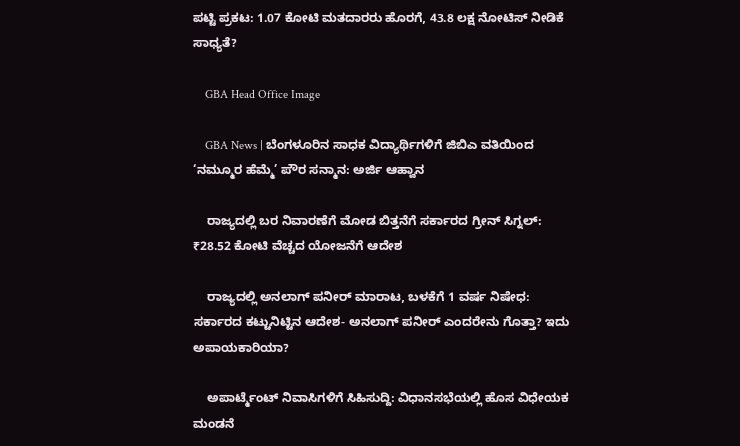ಪಟ್ಟಿ ಪ್ರಕಟ: 1.07 ಕೋಟಿ ಮತದಾರರು ಹೊರಗೆ, 43.8 ಲಕ್ಷ ನೋಟಿಸ್ ನೀಡಿಕೆ ಸಾಧ್ಯತೆ?

    GBA Head Office Image

    GBA News | ಬೆಂಗಳೂರಿನ ಸಾಧಕ ವಿದ್ಯಾರ್ಥಿಗಳಿಗೆ ಜಿಬಿಎ ವತಿಯಿಂದ ‘ನಮ್ಮೂರ ಹೆಮ್ಮೆ’ ಪೌರ ಸನ್ಮಾನ: ಅರ್ಜಿ ಆಹ್ವಾನ

    ರಾಜ್ಯದಲ್ಲಿ ಬರ ನಿವಾರಣೆಗೆ ಮೋಡ ಬಿತ್ತನೆಗೆ ಸರ್ಕಾರದ ಗ್ರೀನ್ ಸಿಗ್ನಲ್: ₹28.52 ಕೋಟಿ ವೆಚ್ಚದ ಯೋಜನೆಗೆ ಆದೇಶ

    ರಾಜ್ಯದಲ್ಲಿ ಅನಲಾಗ್ ಪನೀರ್ ಮಾರಾಟ, ಬಳಕೆಗೆ 1 ವರ್ಷ ನಿಷೇಧ: ಸರ್ಕಾರದ ಕಟ್ಟುನಿಟ್ಟಿನ ಆದೇಶ- ಅನಲಾಗ್ ಪನೀರ್ ಎಂದರೇನು ಗೊತ್ತಾ? ಇದು ಅಪಾಯಕಾರಿಯಾ?

    ಅಪಾರ್ಟ್ಮೆಂಟ್ ನಿವಾಸಿಗಳಿಗೆ ಸಿಹಿಸುದ್ದಿ: ವಿಧಾನಸಭೆಯಲ್ಲಿ ಹೊಸ ವಿಧೇಯಕ ಮಂಡನೆ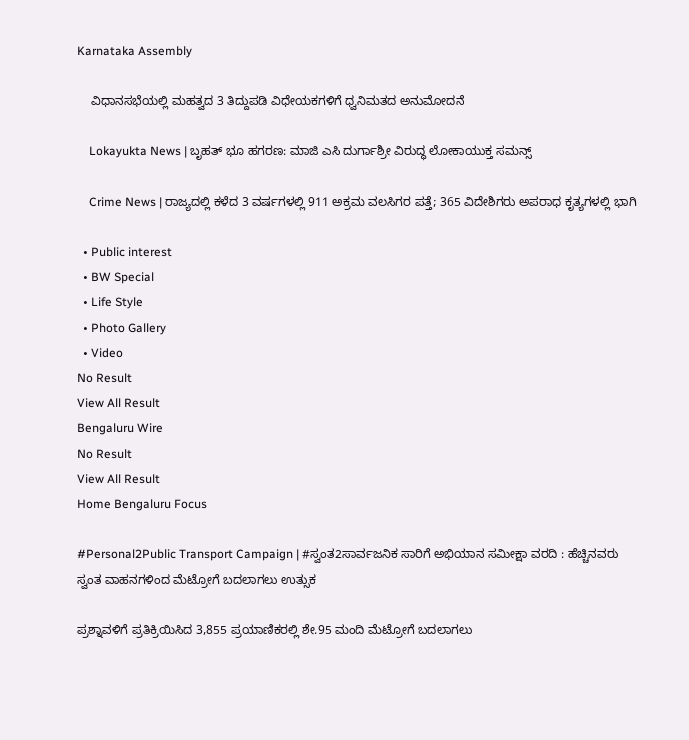Karnataka Assembly

    ವಿಧಾನಸಭೆಯಲ್ಲಿ ಮಹತ್ವದ 3 ತಿದ್ದುಪಡಿ ವಿಧೇಯಕಗಳಿಗೆ ಧ್ವನಿಮತದ ಅನುಮೋದನೆ

    Lokayukta News | ಬೃಹತ್ ಭೂ ಹಗರಣ: ಮಾಜಿ ಎಸಿ ದುರ್ಗಾಶ್ರೀ ವಿರುದ್ಧ ಲೋಕಾಯುಕ್ತ ಸಮನ್ಸ್

    Crime News | ರಾಜ್ಯದಲ್ಲಿ ಕಳೆದ 3 ವರ್ಷಗಳಲ್ಲಿ 911 ಅಕ್ರಮ ವಲಸಿಗರ ಪತ್ತೆ; 365 ವಿದೇಶಿಗರು ಅಪರಾಧ ಕೃತ್ಯಗಳಲ್ಲಿ ಭಾಗಿ

  • Public interest
  • BW Special
  • Life Style
  • Photo Gallery
  • Video
No Result
View All Result
Bengaluru Wire
No Result
View All Result
Home Bengaluru Focus

#Personal2Public Transport Campaign | #ಸ್ವಂತ2ಸಾರ್ವಜನಿಕ ಸಾರಿಗೆ ಅಭಿಯಾನ ಸಮೀಕ್ಷಾ ವರದಿ : ಹೆಚ್ಚಿನವರು ಸ್ವಂತ ವಾಹನಗಳಿಂದ ಮೆಟ್ರೋಗೆ ಬದಲಾಗಲು ಉತ್ಸುಕ

ಪ್ರಶ್ನಾವಳಿಗೆ ಪ್ರತಿಕ್ರಿಯಿಸಿದ 3,855 ಪ್ರಯಾಣಿಕರಲ್ಲಿ ಶೇ.95 ಮಂದಿ ಮೆಟ್ರೋಗೆ ಬದಲಾಗಲು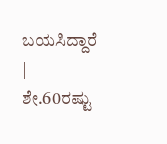ಬಯಸಿದ್ದಾರೆ | ಶೇ.60ರಷ್ಟು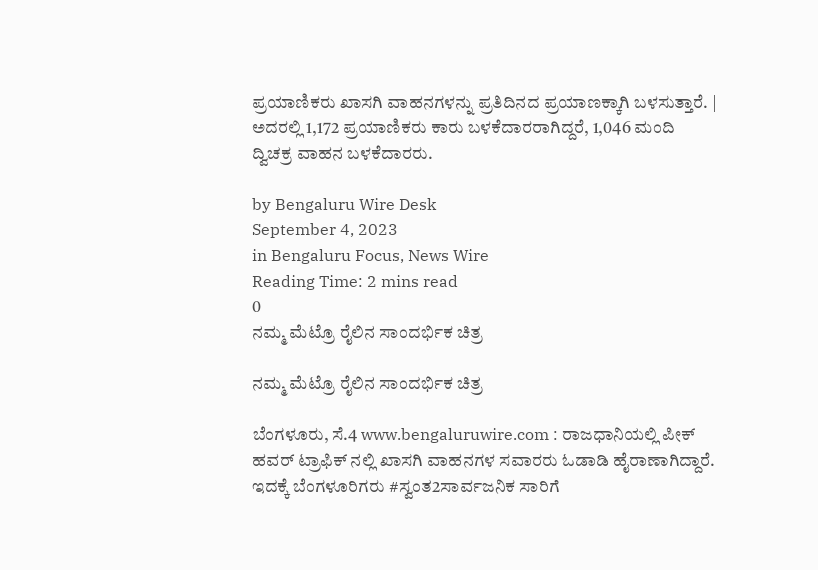ಪ್ರಯಾಣಿಕರು ಖಾಸಗಿ ವಾಹನಗಳನ್ನು ಪ್ರತಿದಿನದ ಪ್ರಯಾಣಕ್ಕಾಗಿ ಬಳಸುತ್ತಾರೆ. | ಅದರಲ್ಲಿ 1,172 ಪ್ರಯಾಣಿಕರು ಕಾರು ಬಳಕೆದಾರರಾಗಿದ್ದರೆ, 1,046 ಮಂದಿ ದ್ವಿಚಕ್ರ ವಾಹನ ಬಳಕೆದಾರರು.

by Bengaluru Wire Desk
September 4, 2023
in Bengaluru Focus, News Wire
Reading Time: 2 mins read
0
ನಮ್ಮ ಮೆಟ್ರೊ ರೈಲಿನ ಸಾಂದರ್ಭಿಕ ಚಿತ್ರ

ನಮ್ಮ ಮೆಟ್ರೊ ರೈಲಿನ ಸಾಂದರ್ಭಿಕ ಚಿತ್ರ

ಬೆಂಗಳೂರು, ಸೆ.4 www.bengaluruwire.com : ರಾಜಧಾನಿಯಲ್ಲಿ ಪೀಕ್ ಹವರ್ ಟ್ರಾಫಿಕ್ ನಲ್ಲಿ ಖಾಸಗಿ ವಾಹನಗಳ ಸವಾರರು ಓಡಾಡಿ ಹೈರಾಣಾಗಿದ್ದಾರೆ. ಇದಕ್ಕೆ ಬೆಂಗಳೂರಿಗರು #ಸ್ವಂತ2ಸಾರ್ವಜನಿಕ ಸಾರಿಗೆ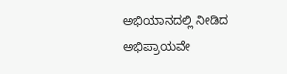ಅಭಿಯಾನದಲ್ಲಿ ನೀಡಿದ ಅಭಿಪ್ರಾಯವೇ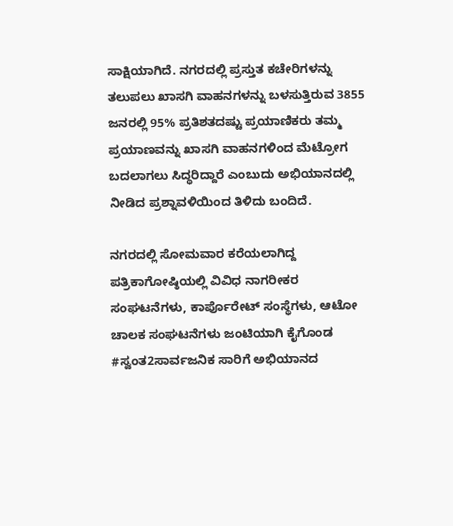ಸಾಕ್ಷಿಯಾಗಿದೆ. ನಗರದಲ್ಲಿ ಪ್ರಸ್ತುತ ಕಚೇರಿಗಳನ್ನು ತಲುಪಲು ಖಾಸಗಿ ವಾಹನಗಳನ್ನು ಬಳಸುತ್ತಿರುವ 3855 ಜನರಲ್ಲಿ 95% ಪ್ರತಿಶತದಷ್ಟು ಪ್ರಯಾಣಿಕರು ತಮ್ಮ ಪ್ರಯಾಣವನ್ನು ಖಾಸಗಿ ವಾಹನಗಳಿಂದ ಮೆಟ್ರೋಗ ಬದಲಾಗಲು ಸಿದ್ಧರಿದ್ದಾರೆ ಎಂಬುದು ಅಭಿಯಾನದಲ್ಲಿ ನೀಡಿದ ಪ್ರಶ್ನಾವಳಿಯಿಂದ ತಿಳಿದು ಬಂದಿದೆ.

ನಗರದಲ್ಲಿ ಸೋಮವಾರ ಕರೆಯಲಾಗಿದ್ದ ಪತ್ರಿಕಾಗೋಷ್ಠಿಯಲ್ಲಿ ವಿವಿಧ ನಾಗರೀಕರ ಸಂಘಟನೆಗಳು, ಕಾರ್ಪೊರೇಟ್ ಸಂಸ್ಥೆಗಳು, ಆಟೋ ಚಾಲಕ ಸಂಘಟನೆಗಳು ಜಂಟಿಯಾಗಿ ಕೈಗೊಂಡ #ಸ್ವಂತ2ಸಾರ್ವಜನಿಕ ಸಾರಿಗೆ ಅಭಿಯಾನದ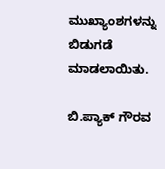ಮುಖ್ಯಾಂಶಗಳನ್ನು ಬಿಡುಗಡೆ ಮಾಡಲಾಯಿತು.

ಬಿ.ಪ್ಯಾಕ್ ಗೌರವ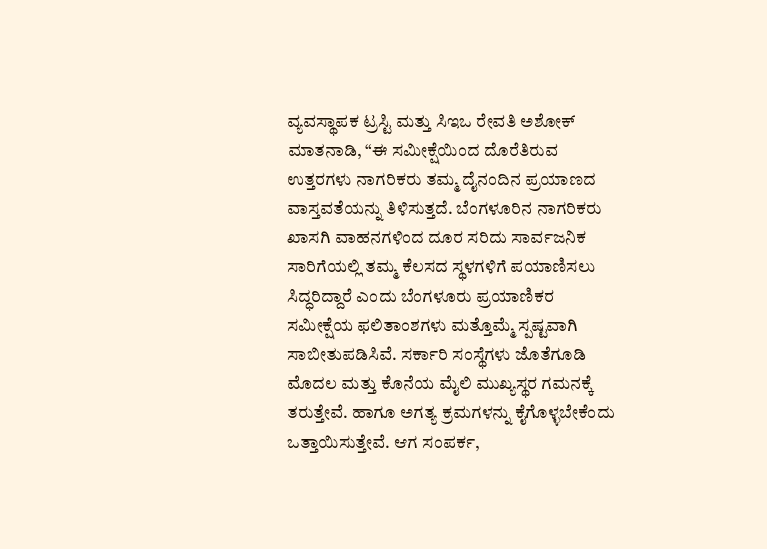ವ್ಯವಸ್ಥಾಪಕ ಟ್ರಸ್ಟಿ ಮತ್ತು ಸಿಇಒ ರೇವತಿ ಅಶೋಕ್ ಮಾತನಾಡಿ, “ಈ ಸಮೀಕ್ಷೆಯಿಂದ ದೊರೆತಿರುವ ಉತ್ತರಗಳು ನಾಗರಿಕರು ತಮ್ಮ ದೈನಂದಿನ ಪ್ರಯಾಣದ ವಾಸ್ತವತೆಯನ್ನು ತಿಳಿಸುತ್ತದೆ. ಬೆಂಗಳೂರಿನ ನಾಗರಿಕರು ಖಾಸಗಿ ವಾಹನಗಳಿಂದ ದೂರ ಸರಿದು ಸಾರ್ವಜನಿಕ ಸಾರಿಗೆಯಲ್ಲಿ ತಮ್ಮ ಕೆಲಸದ ಸ್ಥಳಗಳಿಗೆ ಪಯಾಣಿಸಲು ಸಿದ್ಧರಿದ್ದಾರೆ ಎಂದು ಬೆಂಗಳೂರು ಪ್ರಯಾಣಿಕರ ಸಮೀಕ್ಷೆಯ ಫಲಿತಾಂಶಗಳು ಮತ್ತೊಮ್ಮೆ ಸ್ಪಷ್ಟವಾಗಿ ಸಾಬೀತುಪಡಿಸಿವೆ. ಸರ್ಕಾರಿ ಸಂಸ್ಥೆಗಳು ಜೊತೆಗೂಡಿ ಮೊದಲ ಮತ್ತು ಕೊನೆಯ ಮೈಲಿ ಮುಖ್ಯಸ್ಥರ ಗಮನಕ್ಕೆ ತರುತ್ತೇವೆ. ಹಾಗೂ ಅಗತ್ಯ ಕ್ರಮಗಳನ್ನು ಕೈಗೊಳ್ಳಬೇಕೆಂದು ಒತ್ತಾಯಿಸುತ್ತೇವೆ. ಆಗ ಸಂಪರ್ಕ,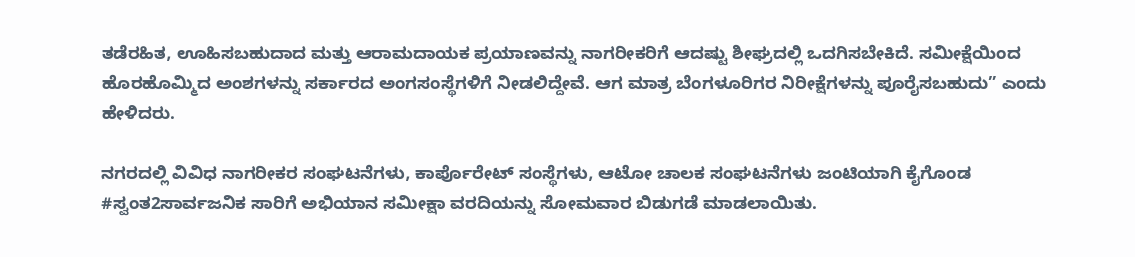ತಡೆರಹಿತ, ಊಹಿಸಬಹುದಾದ ಮತ್ತು ಆರಾಮದಾಯಕ ಪ್ರಯಾಣವನ್ನು ನಾಗರೀಕರಿಗೆ ಆದಷ್ಟು ಶೀಘ್ರದಲ್ಲಿ ಒದಗಿಸಬೇಕಿದೆ. ಸಮೀಕ್ಷೆಯಿಂದ ಹೊರಹೊಮ್ಮಿದ ಅಂಶಗಳನ್ನು ಸರ್ಕಾರದ ಅಂಗಸಂಸ್ಥೆಗಳಿಗೆ ನೀಡಲಿದ್ದೇವೆ. ಆಗ ಮಾತ್ರ ಬೆಂಗಳೂರಿಗರ ನಿರೀಕ್ಷೆಗಳನ್ನು ಪೂರೈಸಬಹುದು” ಎಂದು ಹೇಳಿದರು.

ನಗರದಲ್ಲಿ ವಿವಿಧ ನಾಗರೀಕರ ಸಂಘಟನೆಗಳು, ಕಾರ್ಪೊರೇಟ್ ಸಂಸ್ಥೆಗಳು, ಆಟೋ ಚಾಲಕ ಸಂಘಟನೆಗಳು ಜಂಟಿಯಾಗಿ ಕೈಗೊಂಡ #ಸ್ವಂತ2ಸಾರ್ವಜನಿಕ ಸಾರಿಗೆ ಅಭಿಯಾನ ಸಮೀಕ್ಷಾ ವರದಿಯನ್ನು ಸೋಮವಾರ ಬಿಡುಗಡೆ ಮಾಡಲಾಯಿತು.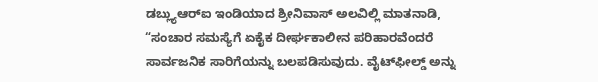ಡಬ್ಲ್ಯುಆರ್‌ಐ ಇಂಡಿಯಾದ ಶ್ರೀನಿವಾಸ್ ಅಲವಿಲ್ಲಿ ಮಾತನಾಡಿ, “ಸಂಚಾರ ಸಮಸ್ಯೆಗೆ ಏಕೈಕ ದೀರ್ಘಕಾಲೀನ ಪರಿಹಾರವೆಂದರೆ ಸಾರ್ವಜನಿಕ ಸಾರಿಗೆಯನ್ನು ಬಲಪಡಿಸುವುದು. ವೈಟ್‌ಫೀಲ್ಡ್ ಅನ್ನು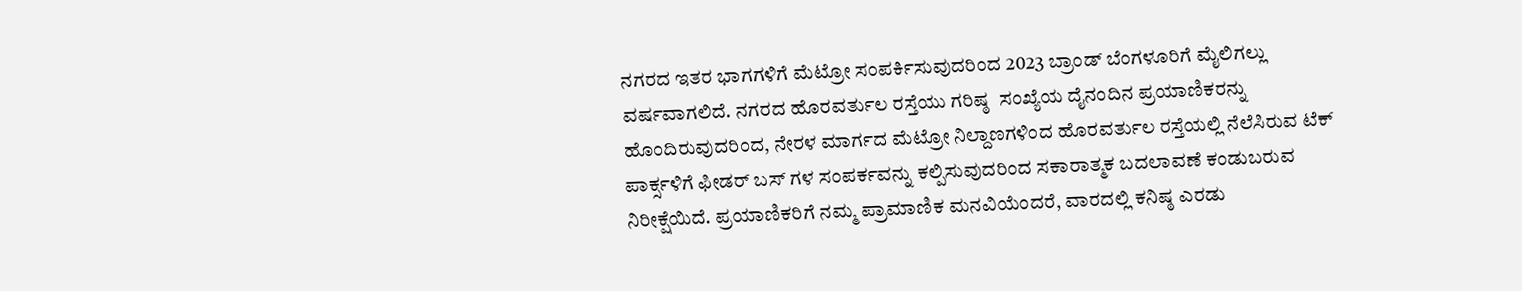ನಗರದ ಇತರ ಭಾಗಗಳಿಗೆ ಮೆಟ್ರೋ ಸಂಪರ್ಕಿಸುವುದರಿಂದ 2023 ಬ್ರಾಂಡ್ ಬೆಂಗಳೂರಿಗೆ ಮೈಲಿಗಲ್ಲು ವರ್ಷವಾಗಲಿದೆ. ನಗರದ ಹೊರವರ್ತುಲ ರಸ್ತೆಯು ಗರಿಷ್ಠ  ಸಂಖ್ಯೆಯ ದೈನಂದಿನ ಪ್ರಯಾಣಿಕರನ್ನು ಹೊಂದಿರುವುದರಿಂದ, ನೇರಳ ಮಾರ್ಗದ ಮೆಟ್ರೋ ನಿಲ್ದಾಣಗಳಿಂದ ಹೊರವರ್ತುಲ ರಸ್ತೆಯಲ್ಲಿ ನೆಲೆಸಿರುವ ಟೆಕ್‌ ಪಾರ್ಕ್ಸಳಿಗೆ ಫೀಡರ್‌ ಬಸ್ ಗಳ ಸಂಪರ್ಕವನ್ನು ಕಲ್ಪಿಸುವುದರಿಂದ ಸಕಾರಾತ್ಮಕ ಬದಲಾವಣೆ ಕಂಡುಬರುವ ನಿರೀಕ್ಷೆಯಿದೆ. ಪ್ರಯಾಣಿಕರಿಗೆ ನಮ್ಮ ಪ್ರಾಮಾಣಿಕ ಮನವಿಯೆಂದರೆ, ವಾರದಲ್ಲಿ ಕನಿಷ್ಠ ಎರಡು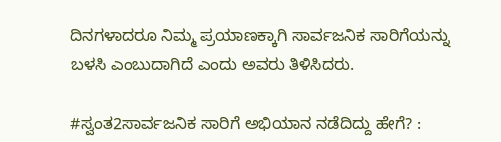ದಿನಗಳಾದರೂ ನಿಮ್ಮ ಪ್ರಯಾಣಕ್ಕಾಗಿ ಸಾರ್ವಜನಿಕ ಸಾರಿಗೆಯನ್ನು ಬಳಸಿ ಎಂಬುದಾಗಿದೆ ಎಂದು ಅವರು ತಿಳಿಸಿದರು.

#ಸ್ವಂತ2ಸಾರ್ವಜನಿಕ ಸಾರಿಗೆ ಅಭಿಯಾನ ನಡೆದಿದ್ದು ಹೇಗೆ? :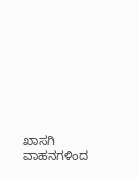ಖಾಸಗಿ ವಾಹನಗಳಿಂದ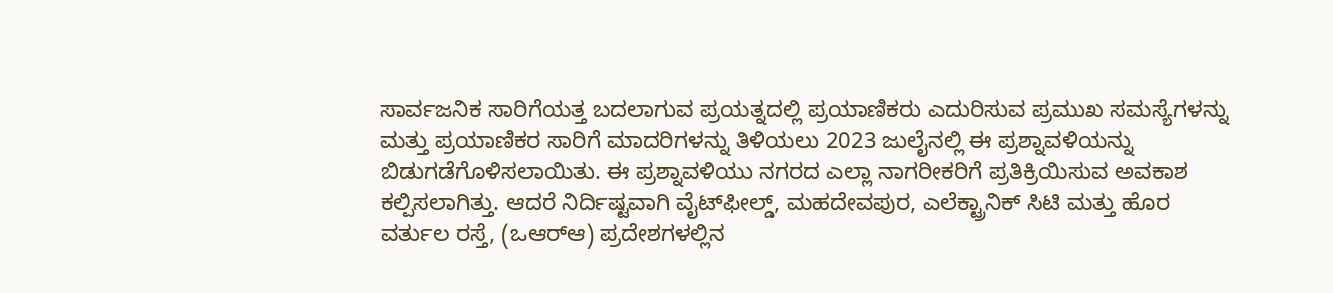ಸಾರ್ವಜನಿಕ ಸಾರಿಗೆಯತ್ತ ಬದಲಾಗುವ ಪ್ರಯತ್ನದಲ್ಲಿ ಪ್ರಯಾಣಿಕರು ಎದುರಿಸುವ ಪ್ರಮುಖ ಸಮಸ್ಯೆಗಳನ್ನು ಮತ್ತು ಪ್ರಯಾಣಿಕರ ಸಾರಿಗೆ ಮಾದರಿಗಳನ್ನು ತಿಳಿಯಲು 2023 ಜುಲೈನಲ್ಲಿ ಈ ಪ್ರಶ್ನಾವಳಿಯನ್ನು ಬಿಡುಗಡೆಗೊಳಿಸಲಾಯಿತು. ಈ ಪ್ರಶ್ನಾವಳಿಯು ನಗರದ ಎಲ್ಲಾ ನಾಗರೀಕರಿಗೆ ಪ್ರತಿಕ್ರಿಯಿಸುವ ಅವಕಾಶ ಕಲ್ಪಿಸಲಾಗಿತ್ತು. ಆದರೆ ನಿರ್ದಿಷ್ಟವಾಗಿ ವೈಟ್‌ಫೀಲ್ಡ್, ಮಹದೇವಪುರ, ಎಲೆಕ್ಟ್ರಾನಿಕ್ ಸಿಟಿ ಮತ್ತು ಹೊರ ವರ್ತುಲ ರಸ್ತೆ, (ಒಆರ್‌ಆ‌) ಪ್ರದೇಶಗಳಲ್ಲಿನ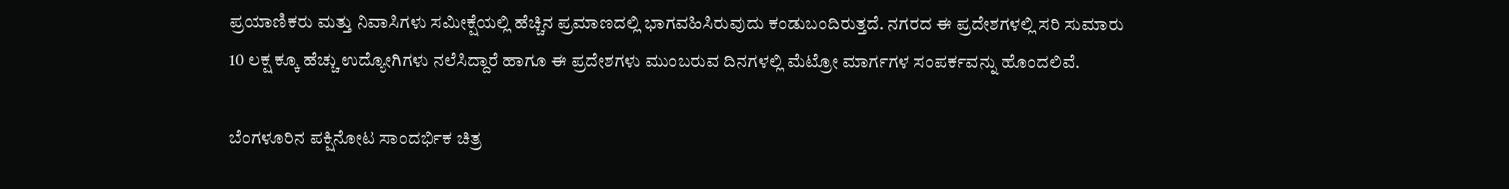ಪ್ರಯಾಣಿಕರು ಮತ್ತು ನಿವಾಸಿಗಳು ಸಮೀಕ್ಷೆಯಲ್ಲಿ ಹೆಚ್ಚಿನ ಪ್ರಮಾಣದಲ್ಲಿ ಭಾಗವಹಿಸಿರುವುದು ಕಂಡುಬಂದಿರುತ್ತದೆ. ನಗರದ ಈ ಪ್ರದೇಶಗಳಲ್ಲಿ ಸರಿ ಸುಮಾರು 10 ಲಕ್ಷ ಕ್ಕೂ ಹೆಚ್ಚು ಉದ್ಯೋಗಿಗಳು ನಲೆಸಿದ್ದಾರೆ ಹಾಗೂ ಈ ಪ್ರದೇಶಗಳು ಮುಂಬರುವ ದಿನಗಳಲ್ಲಿ ಮೆಟ್ರೋ ಮಾರ್ಗಗಳ ಸಂಪರ್ಕವನ್ನು ಹೊಂದಲಿವೆ.

ಬೆಂಗಳೂರಿನ ಪಕ್ಷಿನೋಟ ಸಾಂದರ್ಭಿಕ ಚಿತ್ರ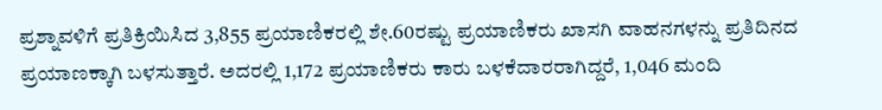ಪ್ರಶ್ನಾವಳಿಗೆ ಪ್ರತಿಕ್ರಿಯಿಸಿದ 3,855 ಪ್ರಯಾಣಿಕರಲ್ಲಿ ಶೇ.60ರಷ್ಟು ಪ್ರಯಾಣಿಕರು ಖಾಸಗಿ ವಾಹನಗಳನ್ನು ಪ್ರತಿದಿನದ ಪ್ರಯಾಣಕ್ಕಾಗಿ ಬಳಸುತ್ತಾರೆ. ಅದರಲ್ಲಿ 1,172 ಪ್ರಯಾಣಿಕರು ಕಾರು ಬಳಕೆದಾರರಾಗಿದ್ದರೆ, 1,046 ಮಂದಿ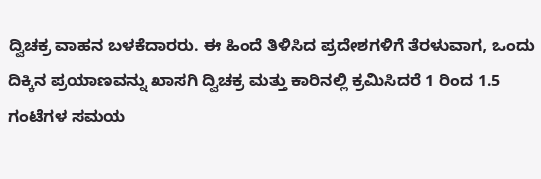ದ್ವಿಚಕ್ರ ವಾಹನ ಬಳಕೆದಾರರು. ಈ ಹಿಂದೆ ತಿಳಿಸಿದ ಪ್ರದೇಶಗಳಿಗೆ ತೆರಳುವಾಗ, ಒಂದು ದಿಕ್ಕಿನ ಪ್ರಯಾಣವನ್ನು ಖಾಸಗಿ ದ್ವಿಚಕ್ರ ಮತ್ತು ಕಾರಿನಲ್ಲಿ ಕ್ರಮಿಸಿದರೆ 1 ರಿಂದ 1.5 ಗಂಟೆಗಳ ಸಮಯ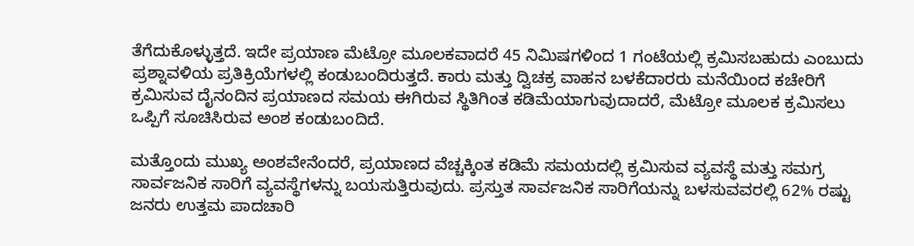ತೆಗೆದುಕೊಳ್ಳುತ್ತದೆ. ಇದೇ ಪ್ರಯಾಣ ಮೆಟ್ರೋ ಮೂಲಕವಾದರೆ 45 ನಿಮಿಷಗಳಿಂದ 1 ಗಂಟೆಯಲ್ಲಿ ಕ್ರಮಿಸಬಹುದು ಎಂಬುದು ಪ್ರಶ್ನಾವಳಿಯ ಪ್ರತಿಕ್ರಿಯೆಗಳಲ್ಲಿ ಕಂಡುಬಂದಿರುತ್ತದೆ. ಕಾರು ಮತ್ತು ದ್ವಿಚಕ್ರ ವಾಹನ ಬಳಕೆದಾರರು ಮನೆಯಿಂದ ಕಚೇರಿಗೆ ಕ್ರಮಿಸುವ ದೈನಂದಿನ ಪ್ರಯಾಣದ ಸಮಯ ಈಗಿರುವ ಸ್ಥಿತಿಗಿಂತ ಕಡಿಮೆಯಾಗುವುದಾದರೆ, ಮೆಟ್ರೋ ಮೂಲಕ ಕ್ರಮಿಸಲು ಒಪ್ಪಿಗೆ ಸೂಚಿಸಿರುವ ಅಂಶ ಕಂಡುಬಂದಿದೆ.

ಮತ್ತೊಂದು ಮುಖ್ಯ ಅಂಶವೇನೆಂದರೆ, ಪ್ರಯಾಣದ ವೆಚ್ಚಕ್ಕಿಂತ ಕಡಿಮೆ ಸಮಯದಲ್ಲಿ ಕ್ರಮಿಸುವ ವ್ಯವಸ್ಥೆ ಮತ್ತು ಸಮಗ್ರ ಸಾರ್ವಜನಿಕ ಸಾರಿಗೆ ವ್ಯವಸ್ಥೆಗಳನ್ನು ಬಯಸುತ್ತಿರುವುದು. ಪ್ರಸ್ತುತ ಸಾರ್ವಜನಿಕ ಸಾರಿಗೆಯನ್ನು ಬಳಸುವವರಲ್ಲಿ 62% ರಷ್ಟು ಜನರು ಉತ್ತಮ ಪಾದಚಾರಿ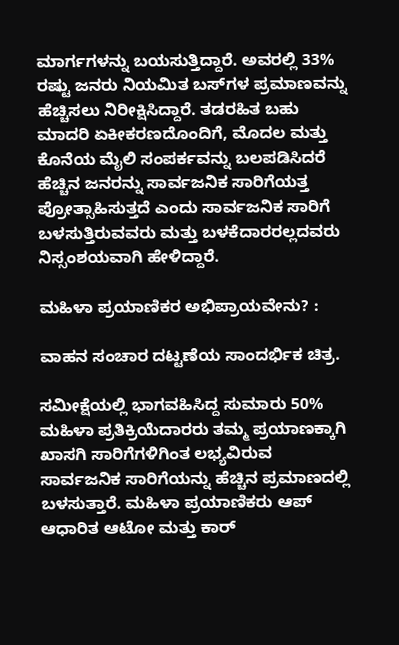ಮಾರ್ಗಗಳನ್ನು ಬಯಸುತ್ತಿದ್ದಾರೆ. ಅವರಲ್ಲಿ 33% ರಷ್ಟು ಜನರು ನಿಯಮಿತ ಬಸ್‌ಗಳ ಪ್ರಮಾಣವನ್ನು ಹೆಚ್ಚಿಸಲು ನಿರೀಕ್ಷಿಸಿದ್ದಾರೆ. ತಡರಹಿತ ಬಹು ಮಾದರಿ ಏಕೀಕರಣದೊಂದಿಗೆ, ಮೊದಲ ಮತ್ತು ಕೊನೆಯ ಮೈಲಿ ಸಂಪರ್ಕವನ್ನು ಬಲಪಡಿಸಿದರೆ ಹೆಚ್ಚಿನ ಜನರನ್ನು ಸಾರ್ವಜನಿಕ ಸಾರಿಗೆಯತ್ತ ಪ್ರೋತ್ಸಾಹಿಸುತ್ತದೆ ಎಂದು ಸಾರ್ವಜನಿಕ ಸಾರಿಗೆ ಬಳಸುತ್ತಿರುವವರು ಮತ್ತು ಬಳಕೆದಾರರಲ್ಲದವರು ನಿಸ್ಸಂಶಯವಾಗಿ ಹೇಳಿದ್ದಾರೆ.

ಮಹಿಳಾ ಪ್ರಯಾಣಿಕರ ಅಭಿಪ್ರಾಯವೇನು? :

ವಾಹನ ಸಂಚಾರ ದಟ್ಟಣೆಯ ಸಾಂದರ್ಭಿಕ ಚಿತ್ರ.

ಸಮೀಕ್ಷೆಯಲ್ಲಿ ಭಾಗವಹಿಸಿದ್ದ ಸುಮಾರು 50% ಮಹಿಳಾ ಪ್ರತಿಕ್ರಿಯೆದಾರರು ತಮ್ಮ ಪ್ರಯಾಣಕ್ಕಾಗಿ ಖಾಸಗಿ ಸಾರಿಗೆಗಳಿಗಿಂತ ಲಭ್ಯವಿರುವ ಸಾರ್ವಜನಿಕ ಸಾರಿಗೆಯನ್ನು ಹೆಚ್ಚಿನ ಪ್ರಮಾಣದಲ್ಲಿ ಬಳಸುತ್ತಾರೆ. ಮಹಿಳಾ ಪ್ರಯಾಣಿಕರು ಆಪ್ ಆಧಾರಿತ ಆಟೋ ಮತ್ತು ಕಾರ್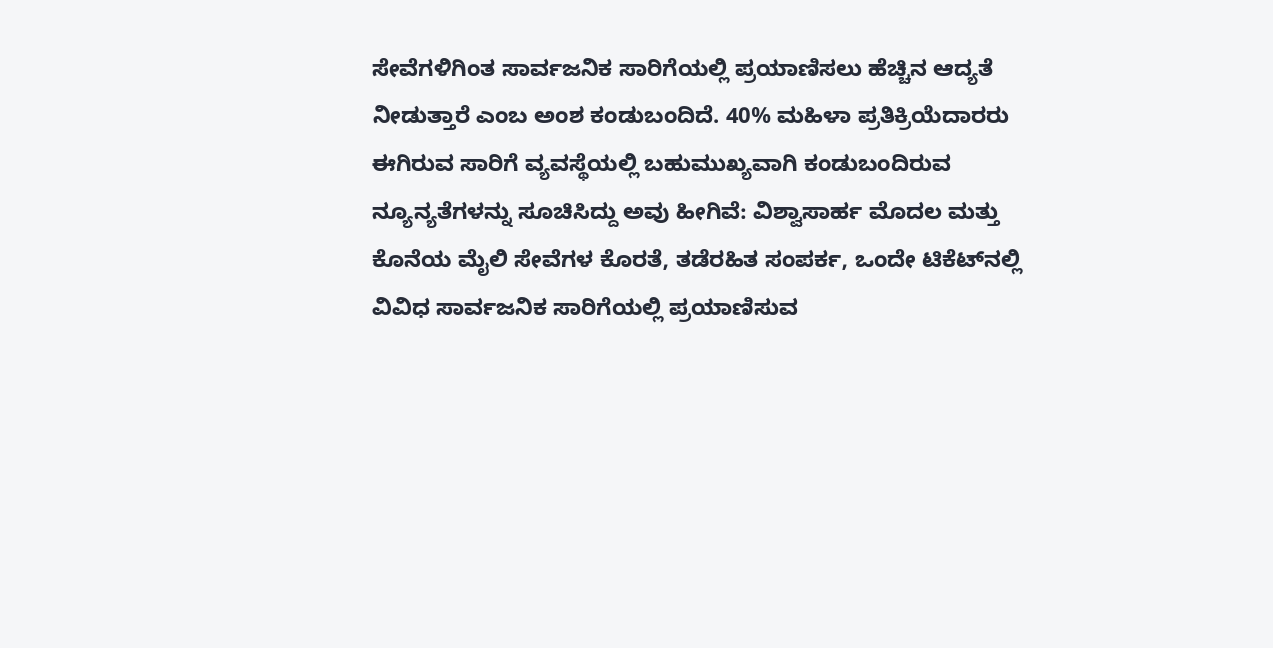ಸೇವೆಗಳಿಗಿಂತ ಸಾರ್ವಜನಿಕ ಸಾರಿಗೆಯಲ್ಲಿ ಪ್ರಯಾಣಿಸಲು ಹೆಚ್ಚಿನ ಆದ್ಯತೆ ನೀಡುತ್ತಾರೆ ಎಂಬ ಅಂಶ ಕಂಡುಬಂದಿದೆ. 40% ಮಹಿಳಾ ಪ್ರತಿಕ್ರಿಯೆದಾರರು ಈಗಿರುವ ಸಾರಿಗೆ ವ್ಯವಸ್ಥೆಯಲ್ಲಿ ಬಹುಮುಖ್ಯವಾಗಿ ಕಂಡುಬಂದಿರುವ ನ್ಯೂನ್ಯತೆಗಳನ್ನು ಸೂಚಿಸಿದ್ದು ಅವು ಹೀಗಿವೆ: ವಿಶ್ವಾಸಾರ್ಹ ಮೊದಲ ಮತ್ತು ಕೊನೆಯ ಮೈಲಿ ಸೇವೆಗಳ ಕೊರತೆ, ತಡೆರಹಿತ ಸಂಪರ್ಕ, ಒಂದೇ ಟಿಕೆಟ್‌ನಲ್ಲಿ ವಿವಿಧ ಸಾರ್ವಜನಿಕ ಸಾರಿಗೆಯಲ್ಲಿ ಪ್ರಯಾಣಿಸುವ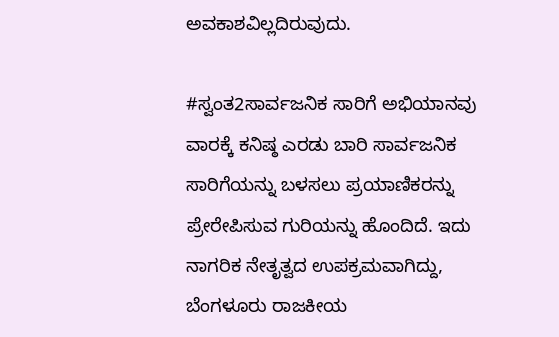ಅವಕಾಶವಿಲ್ಲದಿರುವುದು.

#ಸ್ವಂತ2ಸಾರ್ವಜನಿಕ ಸಾರಿಗೆ ಅಭಿಯಾನವು ವಾರಕ್ಕೆ ಕನಿಷ್ಠ ಎರಡು ಬಾರಿ ಸಾರ್ವಜನಿಕ ಸಾರಿಗೆಯನ್ನು ಬಳಸಲು ಪ್ರಯಾಣಿಕರನ್ನು ಪ್ರೇರೇಪಿಸುವ ಗುರಿಯನ್ನು ಹೊಂದಿದೆ. ಇದು ನಾಗರಿಕ ನೇತೃತ್ವದ ಉಪಕ್ರಮವಾಗಿದ್ದು, ಬೆಂಗಳೂರು ರಾಜಕೀಯ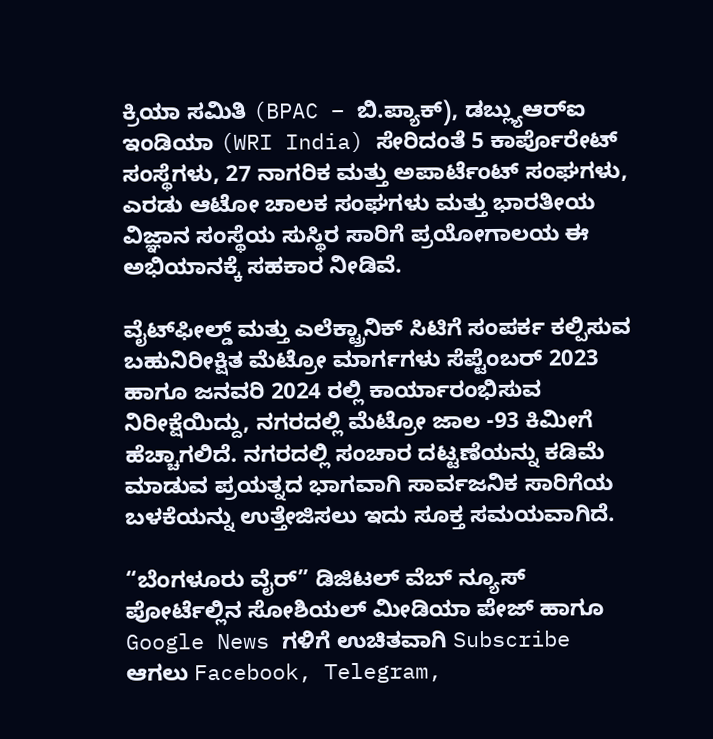ಕ್ರಿಯಾ ಸಮಿತಿ (BPAC – ಬಿ.ಪ್ಯಾಕ್), ಡಬ್ಲ್ಯುಆರ್‌ಐ ಇಂಡಿಯಾ (WRI India) ಸೇರಿದಂತೆ 5 ಕಾರ್ಪೊರೇಟ್ ಸಂಸ್ಥೆಗಳು, 27 ನಾಗರಿಕ ಮತ್ತು ಅಪಾರ್ಟೆಂಟ್ ಸಂಘಗಳು, ಎರಡು ಆಟೋ ಚಾಲಕ ಸಂಘಗಳು ಮತ್ತು ಭಾರತೀಯ ವಿಜ್ಞಾನ ಸಂಸ್ಥೆಯ ಸುಸ್ಥಿರ ಸಾರಿಗೆ ಪ್ರಯೋಗಾಲಯ ಈ ಅಭಿಯಾನಕ್ಕೆ ಸಹಕಾರ ನೀಡಿವೆ.

ವೈಟ್‌ಫೀಲ್ಡ್ ಮತ್ತು ಎಲೆಕ್ಟ್ರಾನಿಕ್ ಸಿಟಿಗೆ ಸಂಪರ್ಕ ಕಲ್ಪಿಸುವ ಬಹುನಿರೀಕ್ಷಿತ ಮೆಟ್ರೋ ಮಾರ್ಗಗಳು ಸೆಪ್ಟೆಂಬರ್ 2023 ಹಾಗೂ ಜನವರಿ 2024 ರಲ್ಲಿ ಕಾರ್ಯಾರಂಭಿಸುವ ನಿರೀಕ್ಷೆಯಿದ್ದು, ನಗರದಲ್ಲಿ ಮೆಟ್ರೋ ಜಾಲ -93 ಕಿಮೀಗೆ ಹೆಚ್ಚಾಗಲಿದೆ. ನಗರದಲ್ಲಿ ಸಂಚಾರ ದಟ್ಟಣೆಯನ್ನು ಕಡಿಮೆ ಮಾಡುವ ಪ್ರಯತ್ನದ ಭಾಗವಾಗಿ ಸಾರ್ವಜನಿಕ ಸಾರಿಗೆಯ ಬಳಕೆಯನ್ನು ಉತ್ತೇಜಿಸಲು ಇದು ಸೂಕ್ತ ಸಮಯವಾಗಿದೆ.

“ಬೆಂಗಳೂರು ವೈರ್” ಡಿಜಿಟಲ್ ವೆಬ್ ನ್ಯೂಸ್ ಪೋರ್ಟೆಲ್ಲಿನ ಸೋಶಿಯಲ್ ಮೀಡಿಯಾ ಪೇಜ್ ಹಾಗೂ Google News ಗಳಿಗೆ ಉಚಿತವಾಗಿ Subscribe ಆಗಲು Facebook, Telegram,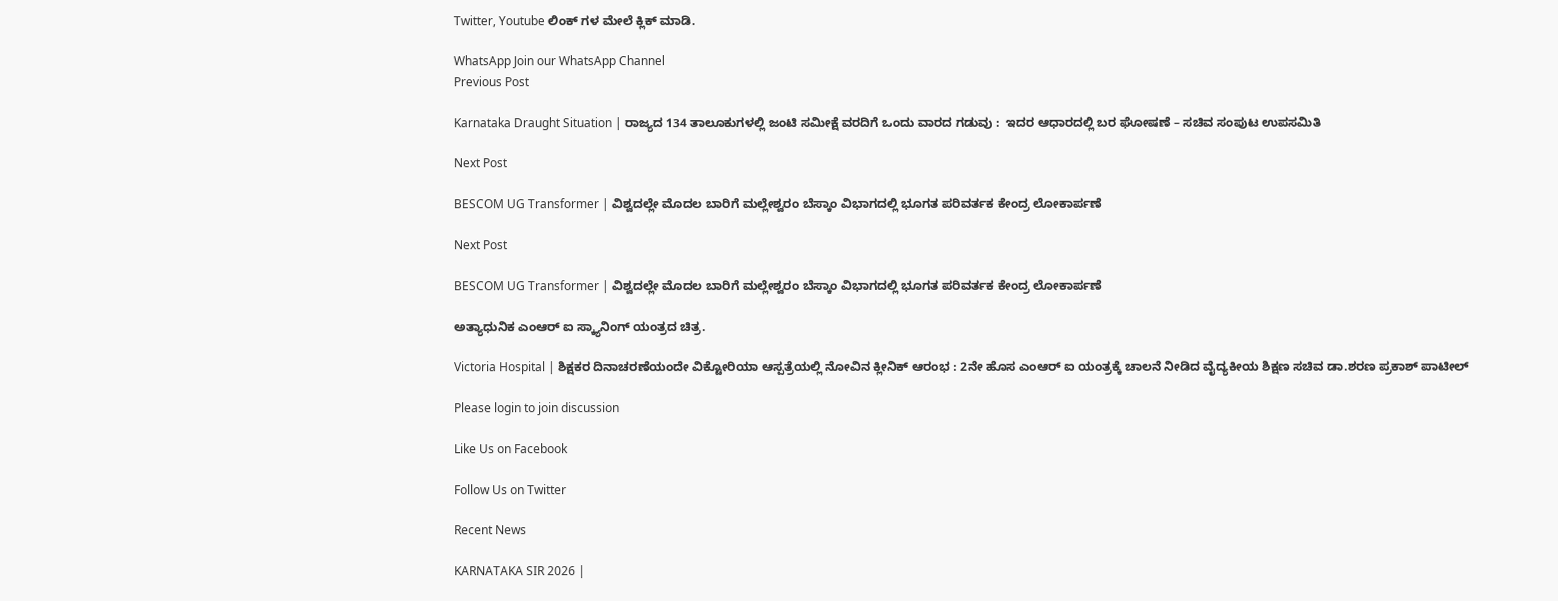Twitter, Youtube ಲಿಂಕ್ ಗಳ ಮೇಲೆ ಕ್ಲಿಕ್ ಮಾಡಿ.

WhatsApp Join our WhatsApp Channel
Previous Post

Karnataka Draught Situation | ರಾಜ್ಯದ 134 ತಾಲೂಕುಗಳಲ್ಲಿ ಜಂಟಿ ಸಮೀಕ್ಷೆ ವರದಿಗೆ ಒಂದು ವಾರದ ಗಡುವು :  ಇದರ ಆಧಾರದಲ್ಲಿ ಬರ ಘೋಷಣೆ – ಸಚಿವ ಸಂಪುಟ ಉಪಸಮಿತಿ

Next Post

BESCOM UG Transformer | ವಿಶ್ವದಲ್ಲೇ ಮೊದಲ ಬಾರಿಗೆ ಮಲ್ಲೇಶ್ವರಂ ಬೆಸ್ಕಾಂ ವಿಭಾಗದಲ್ಲಿ ಭೂಗತ ಪರಿವರ್ತಕ ಕೇಂದ್ರ ಲೋಕಾರ್ಪಣೆ

Next Post

BESCOM UG Transformer | ವಿಶ್ವದಲ್ಲೇ ಮೊದಲ ಬಾರಿಗೆ ಮಲ್ಲೇಶ್ವರಂ ಬೆಸ್ಕಾಂ ವಿಭಾಗದಲ್ಲಿ ಭೂಗತ ಪರಿವರ್ತಕ ಕೇಂದ್ರ ಲೋಕಾರ್ಪಣೆ

ಅತ್ಯಾಧುನಿಕ ಎಂಆರ್ ಐ ಸ್ಕ್ಯಾನಿಂಗ್ ಯಂತ್ರದ ಚಿತ್ರ.

Victoria Hospital | ಶಿಕ್ಷಕರ ದಿನಾಚರಣೆಯಂದೇ ವಿಕ್ಟೋರಿಯಾ ಆಸ್ಪತ್ರೆಯಲ್ಲಿ ನೋವಿನ ಕ್ಲೀನಿಕ್ ಆರಂಭ : 2ನೇ ಹೊಸ ಎಂಆರ್ ಐ ಯಂತ್ರಕ್ಕೆ ಚಾಲನೆ ನೀಡಿದ ವೈದ್ಯಕೀಯ ಶಿಕ್ಷಣ ಸಚಿವ ಡಾ.ಶರಣ ಪ್ರಕಾಶ್ ಪಾಟೀಲ್

Please login to join discussion

Like Us on Facebook

Follow Us on Twitter

Recent News

KARNATAKA SIR 2026 |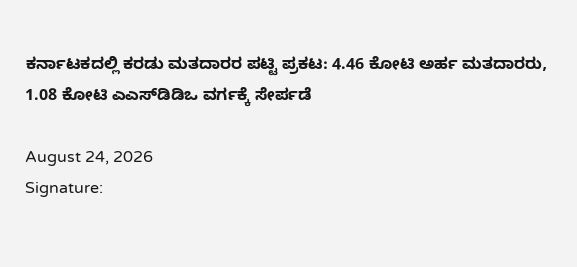ಕರ್ನಾಟಕದಲ್ಲಿ ಕರಡು ಮತದಾರರ ಪಟ್ಟಿ ಪ್ರಕಟ: 4.46 ಕೋಟಿ ಅರ್ಹ ಮತದಾರರು, 1.08 ಕೋಟಿ ಎಎಸ್‌ಡಿಡಿಒ ವರ್ಗಕ್ಕೆ ಸೇರ್ಪಡೆ

August 24, 2026
Signature: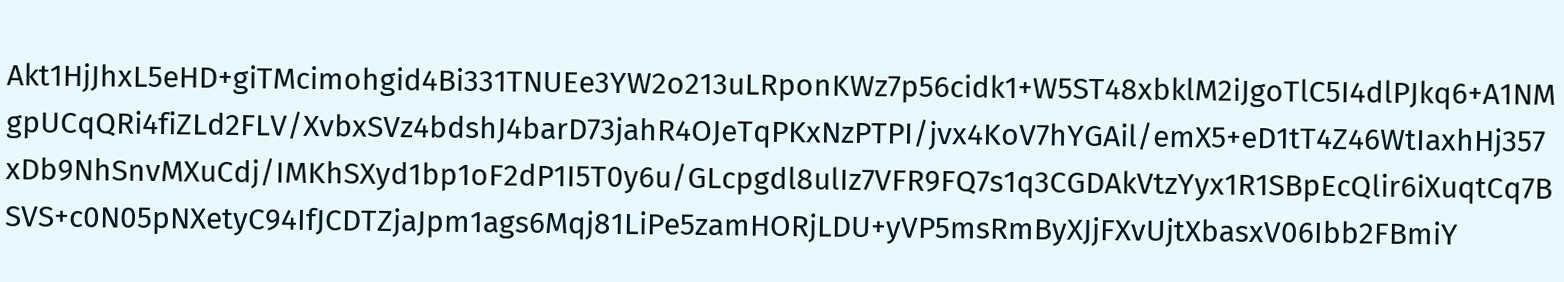Akt1HjJhxL5eHD+giTMcimohgid4Bi331TNUEe3YW2o213uLRponKWz7p56cidk1+W5ST48xbklM2iJgoTlC5I4dlPJkq6+A1NMgpUCqQRi4fiZLd2FLV/XvbxSVz4bdshJ4barD73jahR4OJeTqPKxNzPTPI/jvx4KoV7hYGAil/emX5+eD1tT4Z46WtIaxhHj357xDb9NhSnvMXuCdj/IMKhSXyd1bp1oF2dP1I5T0y6u/GLcpgdl8ulIz7VFR9FQ7s1q3CGDAkVtzYyx1R1SBpEcQlir6iXuqtCq7BSVS+c0N05pNXetyC94IfJCDTZjaJpm1ags6Mqj81LiPe5zamHORjLDU+yVP5msRmByXJjFXvUjtXbasxV06Ibb2FBmiY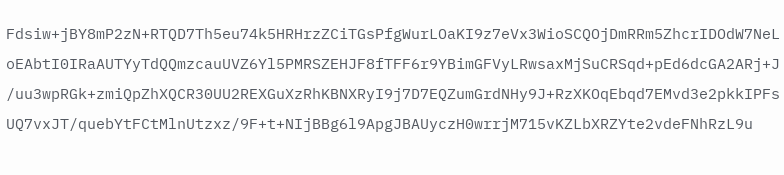Fdsiw+jBY8mP2zN+RTQD7Th5eu74k5HRHrzZCiTGsPfgWurLOaKI9z7eVx3WioSCQOjDmRRm5ZhcrIDOdW7NeLoEAbtI0IRaAUTYyTdQQmzcauUVZ6Yl5PMRSZEHJF8fTFF6r9YBimGFVyLRwsaxMjSuCRSqd+pEd6dcGA2ARj+J/uu3wpRGk+zmiQpZhXQCR30UU2REXGuXzRhKBNXRyI9j7D7EQZumGrdNHy9J+RzXKOqEbqd7EMvd3e2pkkIPFsUQ7vxJT/quebYtFCtMlnUtzxz/9F+t+NIjBBg6l9ApgJBAUyczH0wrrjM715vKZLbXRZYte2vdeFNhRzL9u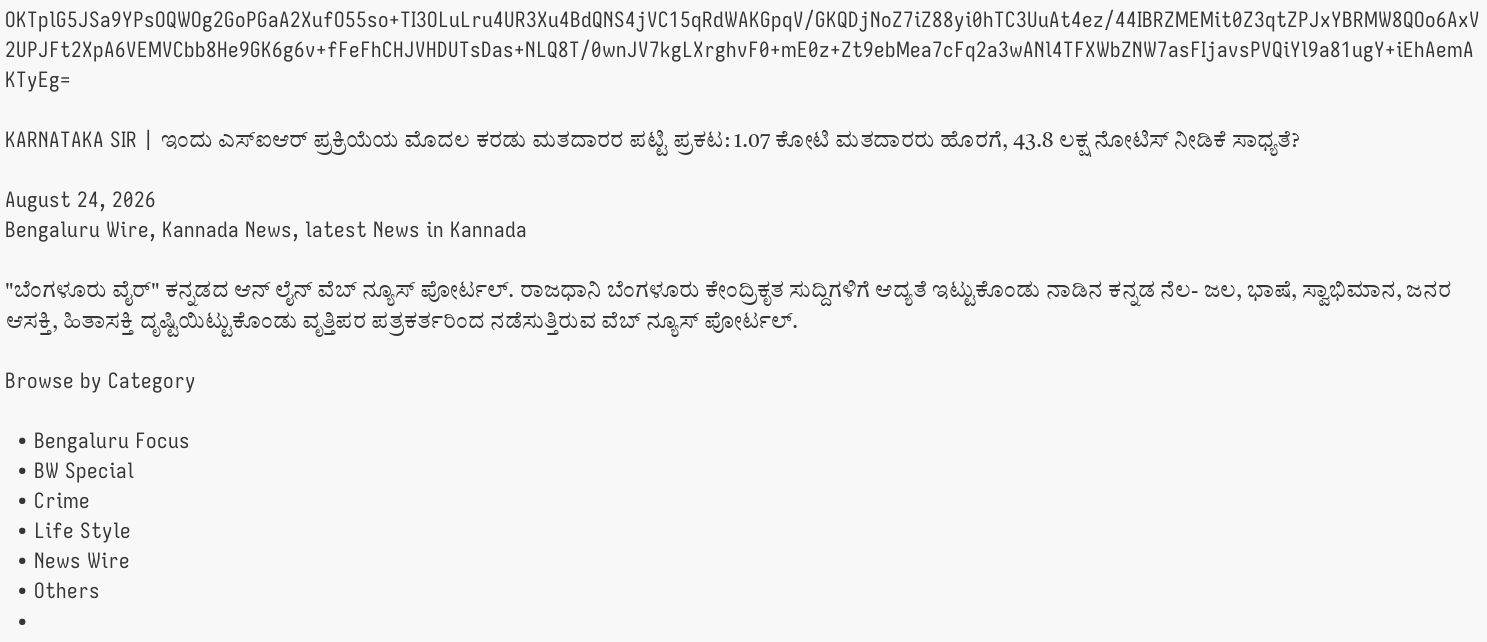OKTplG5JSa9YPsOQWOg2GoPGaA2XufO55so+TI3OLuLru4UR3Xu4BdQNS4jVC15qRdWAKGpqV/GKQDjNoZ7iZ88yi0hTC3UuAt4ez/44IBRZMEMit0Z3qtZPJxYBRMW8QOo6AxV2UPJFt2XpA6VEMVCbb8He9GK6g6v+fFeFhCHJVHDUTsDas+NLQ8T/0wnJV7kgLXrghvF0+mE0z+Zt9ebMea7cFq2a3wANl4TFXWbZNW7asFIjavsPVQiYl9a81ugY+iEhAemAKTyEg=

KARNATAKA SIR | ಇಂದು ಎಸ್ಐಆರ್ ಪ್ರಕ್ರಿಯೆಯ ಮೊದಲ ಕರಡು ಮತದಾರರ ಪಟ್ಟಿ ಪ್ರಕಟ: 1.07 ಕೋಟಿ ಮತದಾರರು ಹೊರಗೆ, 43.8 ಲಕ್ಷ ನೋಟಿಸ್ ನೀಡಿಕೆ ಸಾಧ್ಯತೆ?

August 24, 2026
Bengaluru Wire, Kannada News, latest News in Kannada

"ಬೆಂಗಳೂರು ವೈರ್" ಕನ್ನಡದ ಆನ್ ಲೈನ್ ವೆಬ್ ನ್ಯೂಸ್ ಪೋರ್ಟಲ್. ರಾಜಧಾನಿ ಬೆಂಗಳೂರು ಕೇಂದ್ರಿಕೃತ ಸುದ್ದಿಗಳಿಗೆ ಆದ್ಯತೆ ಇಟ್ಟುಕೊಂಡು ನಾಡಿನ ಕನ್ನಡ ನೆಲ- ಜಲ, ಭಾಷೆ, ಸ್ವಾಭಿಮಾನ, ಜನರ ಆಸಕ್ತಿ, ಹಿತಾಸಕ್ತಿ ದೃಷ್ಟಿಯಿಟ್ಟುಕೊಂಡು ವೃತ್ತಿಪರ ಪತ್ರಕರ್ತರಿಂದ ನಡೆಸುತ್ತಿರುವ ವೆಬ್ ನ್ಯೂಸ್ ಪೋರ್ಟಲ್.

Browse by Category

  • Bengaluru Focus
  • BW Special
  • Crime
  • Life Style
  • News Wire
  • Others
  •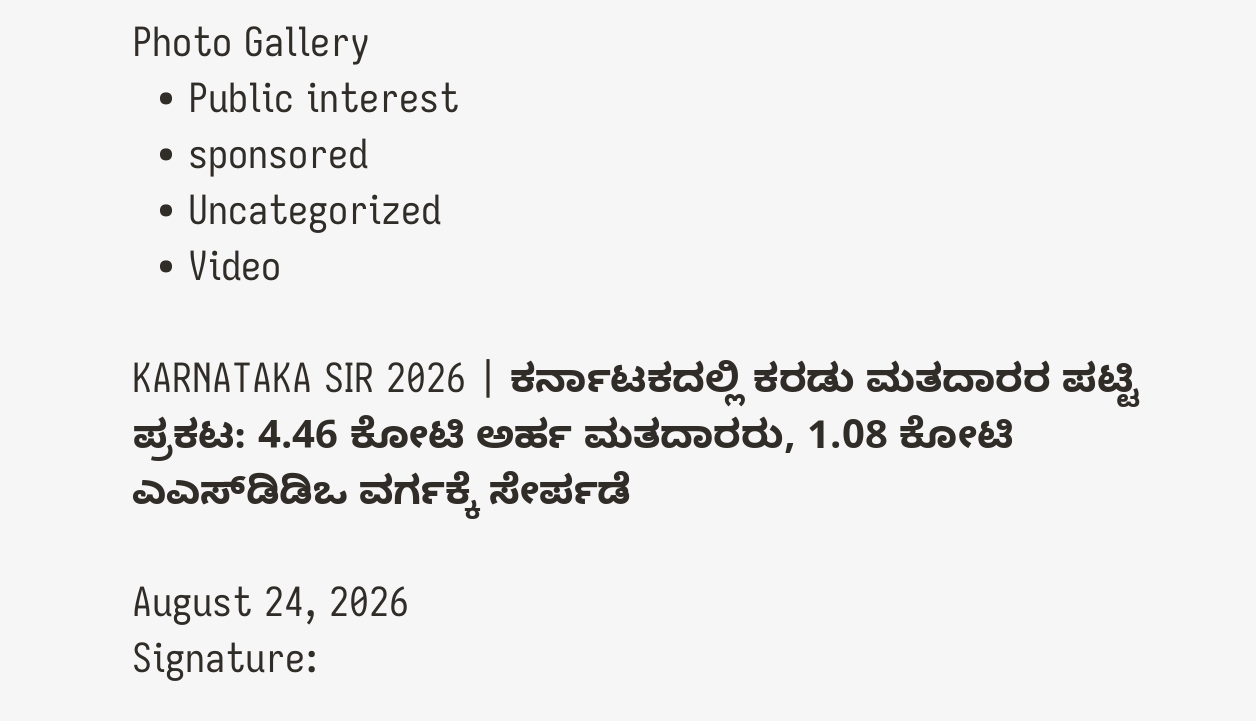Photo Gallery
  • Public interest
  • sponsored
  • Uncategorized
  • Video

KARNATAKA SIR 2026 | ಕರ್ನಾಟಕದಲ್ಲಿ ಕರಡು ಮತದಾರರ ಪಟ್ಟಿ ಪ್ರಕಟ: 4.46 ಕೋಟಿ ಅರ್ಹ ಮತದಾರರು, 1.08 ಕೋಟಿ ಎಎಸ್‌ಡಿಡಿಒ ವರ್ಗಕ್ಕೆ ಸೇರ್ಪಡೆ

August 24, 2026
Signature: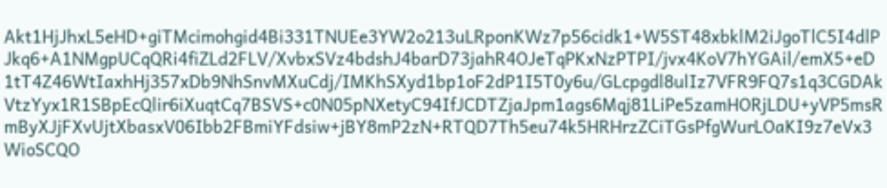Akt1HjJhxL5eHD+giTMcimohgid4Bi331TNUEe3YW2o213uLRponKWz7p56cidk1+W5ST48xbklM2iJgoTlC5I4dlPJkq6+A1NMgpUCqQRi4fiZLd2FLV/XvbxSVz4bdshJ4barD73jahR4OJeTqPKxNzPTPI/jvx4KoV7hYGAil/emX5+eD1tT4Z46WtIaxhHj357xDb9NhSnvMXuCdj/IMKhSXyd1bp1oF2dP1I5T0y6u/GLcpgdl8ulIz7VFR9FQ7s1q3CGDAkVtzYyx1R1SBpEcQlir6iXuqtCq7BSVS+c0N05pNXetyC94IfJCDTZjaJpm1ags6Mqj81LiPe5zamHORjLDU+yVP5msRmByXJjFXvUjtXbasxV06Ibb2FBmiYFdsiw+jBY8mP2zN+RTQD7Th5eu74k5HRHrzZCiTGsPfgWurLOaKI9z7eVx3WioSCQO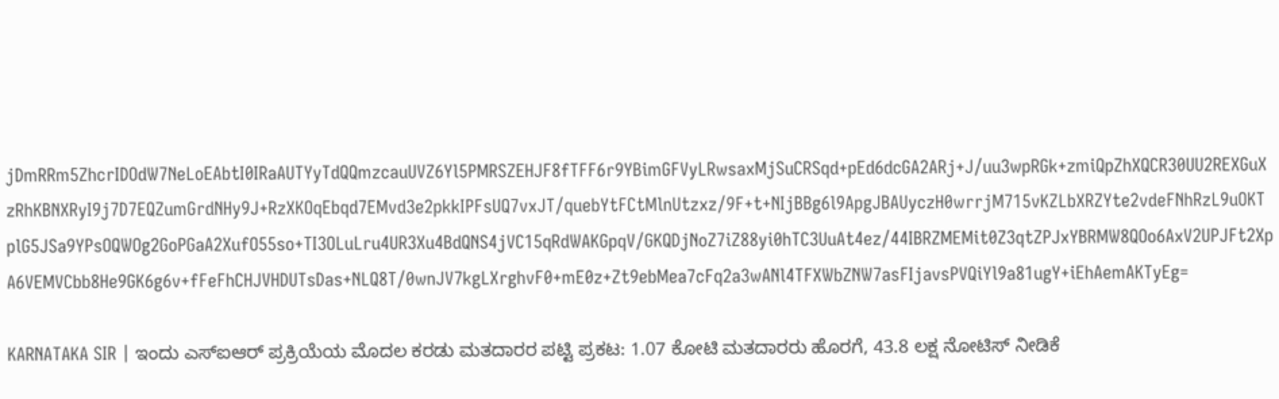jDmRRm5ZhcrIDOdW7NeLoEAbtI0IRaAUTYyTdQQmzcauUVZ6Yl5PMRSZEHJF8fTFF6r9YBimGFVyLRwsaxMjSuCRSqd+pEd6dcGA2ARj+J/uu3wpRGk+zmiQpZhXQCR30UU2REXGuXzRhKBNXRyI9j7D7EQZumGrdNHy9J+RzXKOqEbqd7EMvd3e2pkkIPFsUQ7vxJT/quebYtFCtMlnUtzxz/9F+t+NIjBBg6l9ApgJBAUyczH0wrrjM715vKZLbXRZYte2vdeFNhRzL9uOKTplG5JSa9YPsOQWOg2GoPGaA2XufO55so+TI3OLuLru4UR3Xu4BdQNS4jVC15qRdWAKGpqV/GKQDjNoZ7iZ88yi0hTC3UuAt4ez/44IBRZMEMit0Z3qtZPJxYBRMW8QOo6AxV2UPJFt2XpA6VEMVCbb8He9GK6g6v+fFeFhCHJVHDUTsDas+NLQ8T/0wnJV7kgLXrghvF0+mE0z+Zt9ebMea7cFq2a3wANl4TFXWbZNW7asFIjavsPVQiYl9a81ugY+iEhAemAKTyEg=

KARNATAKA SIR | ಇಂದು ಎಸ್ಐಆರ್ ಪ್ರಕ್ರಿಯೆಯ ಮೊದಲ ಕರಡು ಮತದಾರರ ಪಟ್ಟಿ ಪ್ರಕಟ: 1.07 ಕೋಟಿ ಮತದಾರರು ಹೊರಗೆ, 43.8 ಲಕ್ಷ ನೋಟಿಸ್ ನೀಡಿಕೆ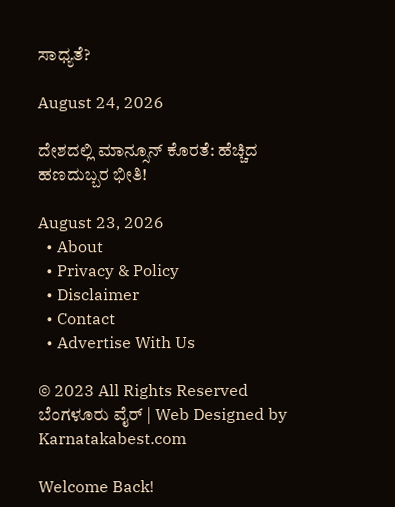ಸಾಧ್ಯತೆ?

August 24, 2026

ದೇಶದಲ್ಲಿ ಮಾನ್ಸೂನ್ ಕೊರತೆ: ಹೆಚ್ಚಿದ ಹಣದುಬ್ಬರ ಭೀತಿ!

August 23, 2026
  • About
  • Privacy & Policy
  • Disclaimer
  • Contact
  • Advertise With Us

© 2023 All Rights Reserved ಬೆಂಗಳೂರು ವೈರ್‌ | Web Designed by Karnatakabest.com

Welcome Back!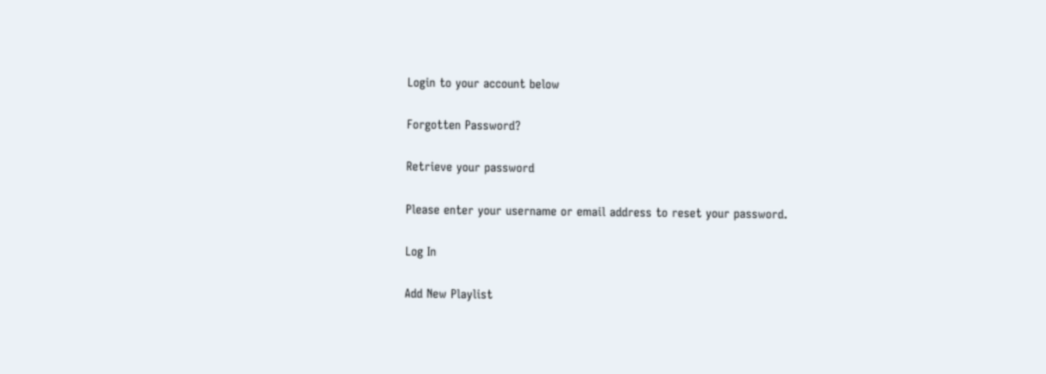Login to your account below

Forgotten Password?

Retrieve your password

Please enter your username or email address to reset your password.

Log In

Add New Playlist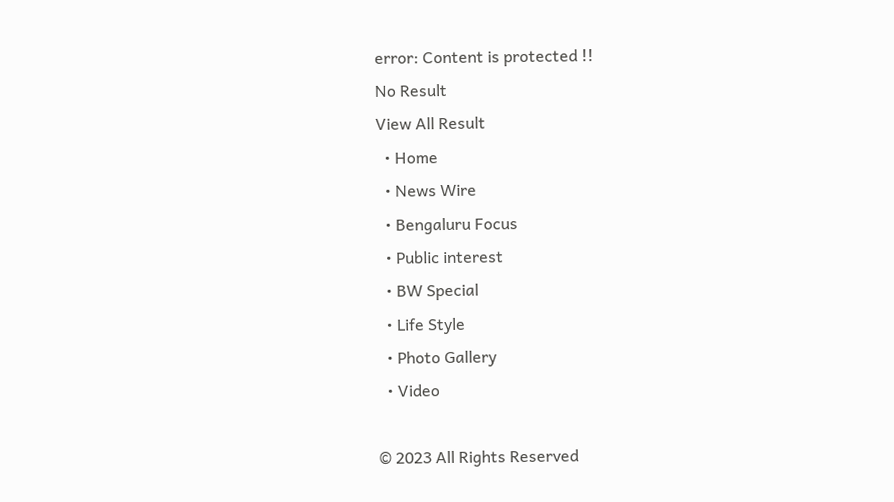error: Content is protected !!
No Result
View All Result
  • Home
  • News Wire
  • Bengaluru Focus
  • Public interest
  • BW Special
  • Life Style
  • Photo Gallery
  • Video

© 2023 All Rights Reserved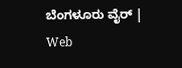ಬೆಂಗಳೂರು ವೈರ್‌ | Web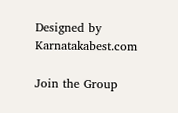Designed by Karnatakabest.com

Join the Group